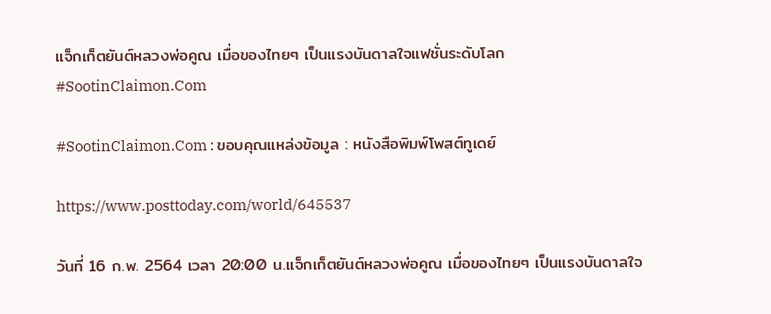แจ็กเก็ตยันต์หลวงพ่อคูณ เมื่อของไทยๆ เป็นแรงบันดาลใจแฟชั่นระดับโลก #SootinClaimon.Com

#SootinClaimon.Com : ขอบคุณแหล่งข้อมูล : หนังสือพิมพ์โพสต์ทูเดย์

https://www.posttoday.com/world/645537

วันที่ 16 ก.พ. 2564 เวลา 20:00 น.แจ็กเก็ตยันต์หลวงพ่อคูณ เมื่อของไทยๆ เป็นแรงบันดาลใจ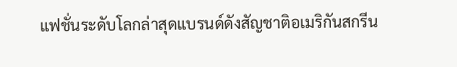แฟชั่นระดับโลกล่าสุดแบรนด์ดังสัญชาติอเมริกันสกรีน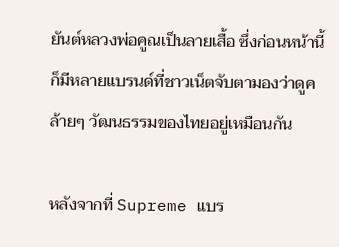ยันต์หลวงพ่อคูณเป็นลายเสื้อ ซึ่งก่อนหน้านี้ก็มีหลายแบรนด์ที่ชาวเน็ตจับตามองว่าดูคล้ายๆ วัฒนธรรมของไทยอยู่เหมือนกัน

หลังจากที่ Supreme แบร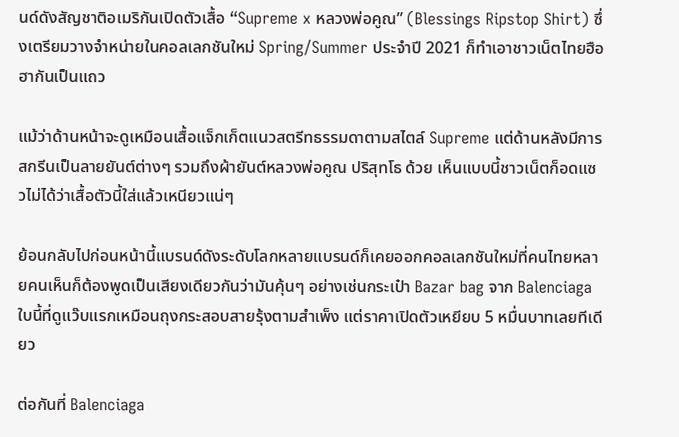นด์ดังสัญชาติอเมริกันเปิดตัวเสื้อ “Supreme x หลวงพ่อคูณ” (Blessings Ripstop Shirt) ซึ่งเตรียมวางจำหน่ายในคอลเลกชันใหม่ Spring/Summer ประจำปี 2021 ก็ทำเอาชาวเน็ตไทยฮือฮากันเป็นแถว

แม้ว่าด้านหน้าจะดูเหมือนเสื้อแจ็กเก็ตแนวสตรีทธรรมดาตามสไตล์ Supreme แต่ด้านหลังมีการสกรีนเป็นลายยันต์ต่างๆ รวมถึงผ้ายันต์หลวงพ่อคูณ ปริสุทโธ ด้วย เห็นแบบนี้ชาวเน็ตก็อดแซวไม่ได้ว่าเสื้อตัวนี้ใส่แล้วเหนียวแน่ๆ

ย้อนกลับไปก่อนหน้านี้แบรนด์ดังระดับโลกหลายแบรนด์ก็เคยออกคอลเลกชันใหม่ที่คนไทยหลายคนเห็นก็ต้องพูดเป็นเสียงเดียวกันว่ามันคุ้นๆ อย่างเช่นกระเป๋า Bazar bag จาก Balenciaga ใบนี้ที่ดูแว๊บแรกเหมือนถุงกระสอบสายรุ้งตามสำเพ็ง แต่ราคาเปิดตัวเหยียบ 5 หมื่นบาทเลยทีเดียว

ต่อกันที่ Balenciaga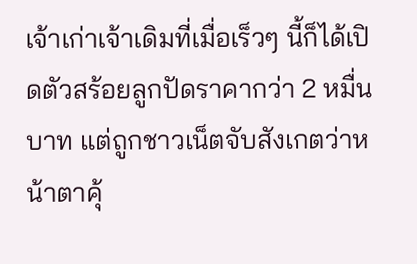เจ้าเก่าเจ้าเดิมที่เมื่อเร็วๆ นี้ก็ได้เปิดตัวสร้อยลูกปัดราคากว่า 2 หมื่นบาท แต่ถูกชาวเน็ตจับสังเกตว่าหน้าตาคุ้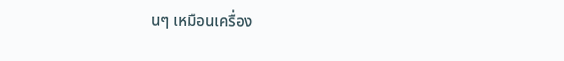นๆ เหมือนเครื่อง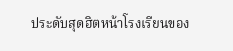ประดับสุดฮิตหน้าโรงเรียนของ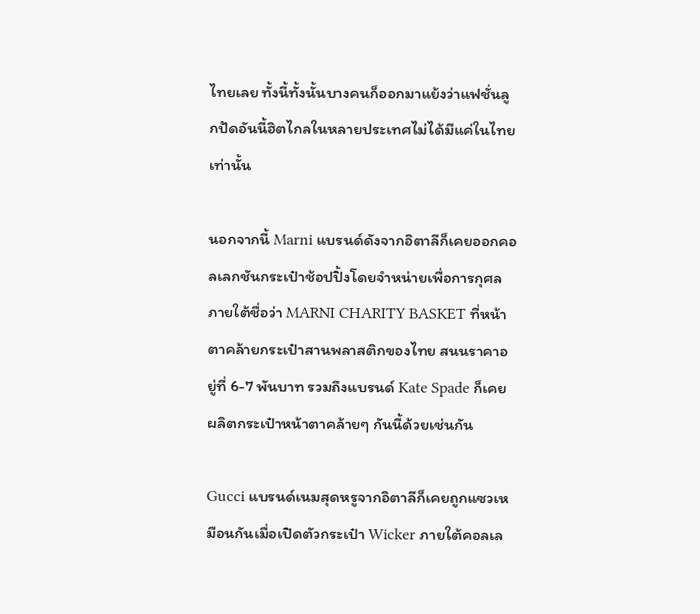ไทยเลย ทั้งนี้ทั้งนั้นบางคนก็ออกมาแย้งว่าแฟชั่นลูกปัดอันนี้ฮิตไกลในหลายประเทศไม่ได้มีแค่ในไทยเท่านั้น

นอกจากนี้ Marni แบรนด์ดังจากอิตาลีก็เคยออกคอลเลกชันกระเป๋าช้อปปิ้งโดยจำหน่ายเพื่อการกุศลภายใต้ชื่อว่า MARNI CHARITY BASKET ที่หน้าตาคล้ายกระเป๋าสานพลาสติกของไทย สนนราคาอยู่ที่ 6-7 พันบาท รวมถึงแบรนด์ Kate Spade ก็เคยผลิตกระเป๋าหน้าตาคล้ายๆ กันนี้ด้วยเช่นกัน

Gucci แบรนด์เนมสุดหรูจากอิตาลีก็เคยถูกแซวเหมือนกันเมื่อเปิดตัวกระเป๋า Wicker ภายใต้คอลเล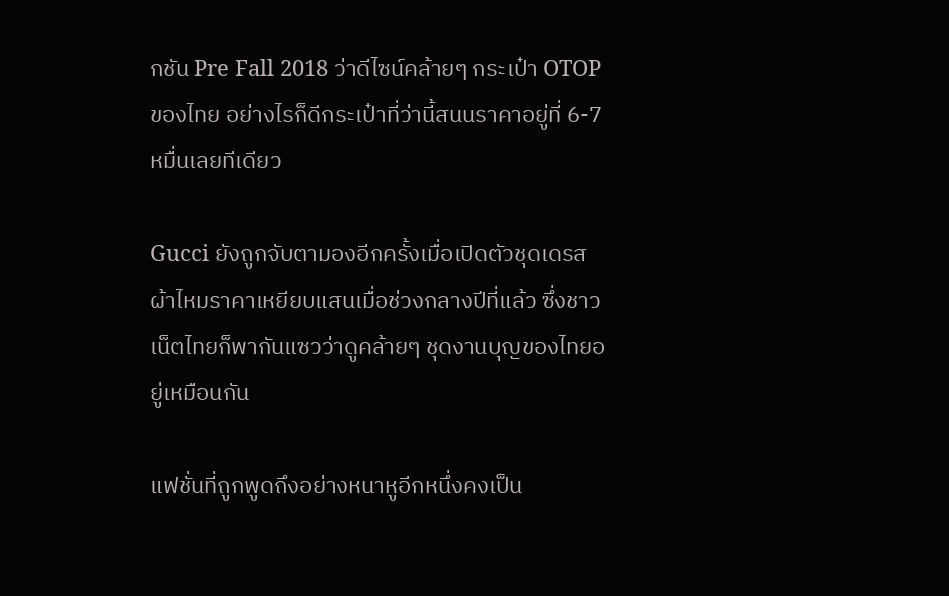กชัน Pre Fall 2018 ว่าดีไซน์คล้ายๆ กระเป๋า OTOP ของไทย อย่างไรก็ดีกระเป๋าที่ว่านี้สนนราคาอยู่ที่ 6-7 หมื่นเลยทีเดียว

Gucci ยังถูกจับตามองอีกครั้งเมื่อเปิดตัวชุดเดรสผ้าไหมราคาเหยียบแสนเมื่อช่วงกลางปีที่แล้ว ซึ่งชาวเน็ตไทยก็พากันแซวว่าดูคล้ายๆ ชุดงานบุญของไทยอยู่เหมือนกัน

แฟชั่นที่ถูกพูดถึงอย่างหนาหูอีกหนึ่งคงเป็น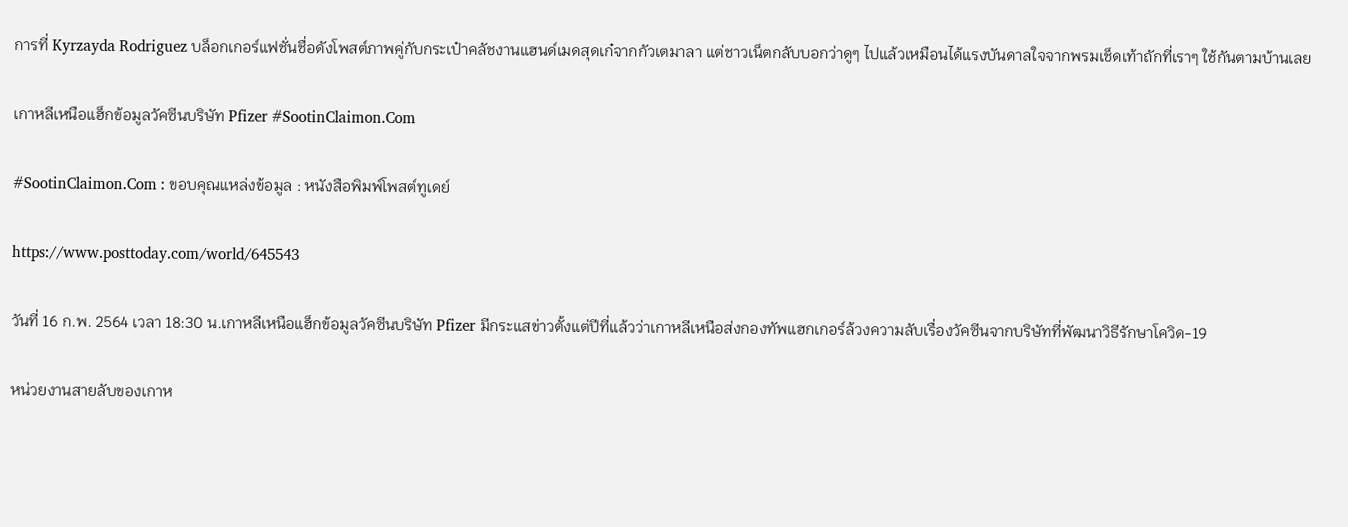การที่ Kyrzayda Rodriguez บล็อกเกอร์แฟชั่นชื่อดังโพสต์ภาพคู่กับกระเป๋าคลัชงานแฮนด์เมดสุดเก๋จากกัวเตมาลา แต่ชาวเน็ตกลับบอกว่าดูๆ ไปแล้วเหมือนได้แรงบันดาลใจจากพรมเช็ดเท้าถักที่เราๆ ใช้กันตามบ้านเลย

เกาหลีเหนือแฮ็กข้อมูลวัคซีนบริษัท Pfizer #SootinClaimon.Com

#SootinClaimon.Com : ขอบคุณแหล่งข้อมูล : หนังสือพิมพ์โพสต์ทูเดย์

https://www.posttoday.com/world/645543

วันที่ 16 ก.พ. 2564 เวลา 18:30 น.เกาหลีเหนือแฮ็กข้อมูลวัคซีนบริษัท Pfizer มีกระแสข่าวตั้งแต่ปีที่แล้วว่าเกาหลีเหนือส่งกองทัพแฮกเกอร์ล้วงความลับเรื่องวัคซีนจากบริษัทที่พัฒนาวิธีรักษาโควิด-19

หน่วยงานสายลับของเกาห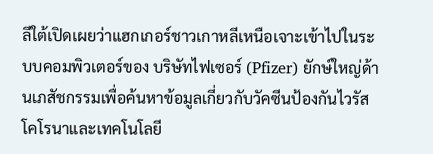ลีใต้เปิดเผยว่าแฮกเกอร์ชาวเกาหลีเหนือเจาะเข้าไปในระบบคอมพิวเตอร์ของ บริษัทไฟเซอร์ (Pfizer) ยักษ์ใหญ่ด้านเภสัชกรรมเพื่อค้นหาข้อมูลเกี่ยวกับวัคซีนป้องกันไวรัสโคโรนาและเทคโนโลยี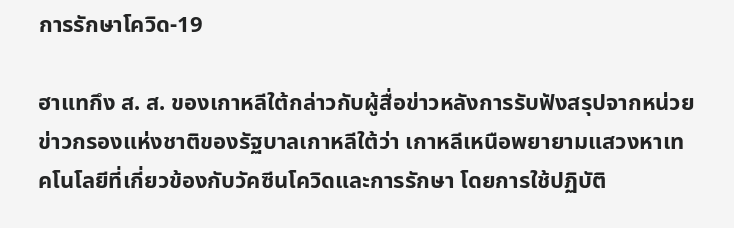การรักษาโควิด-19

ฮาแทกึง ส. ส. ของเกาหลีใต้กล่าวกับผู้สื่อข่าวหลังการรับฟังสรุปจากหน่วยข่าวกรองแห่งชาติของรัฐบาลเกาหลีใต้ว่า เกาหลีเหนือพยายามแสวงหาเทคโนโลยีที่เกี่ยวข้องกับวัคซีนโควิดและการรักษา โดยการใช้ปฏิบัติ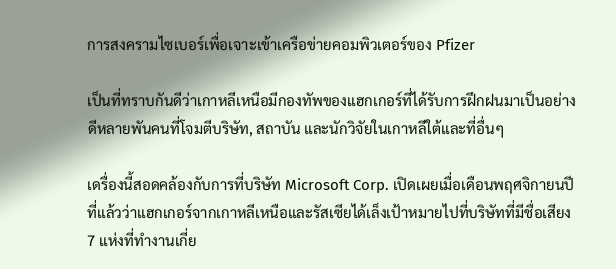การสงครามไซเบอร์เพื่อเจาะเข้าเครือข่ายคอมพิวเตอร์ของ Pfizer

เป็นที่ทราบกันดีว่าเกาหลีเหนือมีกองทัพของแฮกเกอร์ที่ได้รับการฝึกฝนมาเป็นอย่างดีหลายพันคนที่โจมตีบริษัท, สถาบัน และนักวิจัยในเกาหลีใต้และที่อื่นๆ

เดรื่องนี้สอดคล้องกับการที่บริษัท Microsoft Corp. เปิดเผยเมื่อเดือนพฤศจิกายนปีที่แล้วว่าแฮกเกอร์จากเกาหลีเหนือและรัสเซียได้เล็งเป้าหมายไปที่บริษัทที่มีชื่อเสียง 7 แห่งที่ทำงานเกี่ย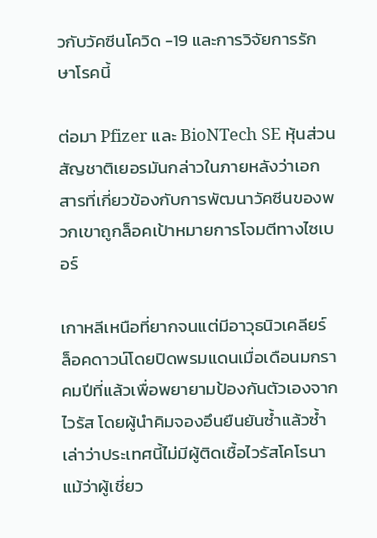วกับวัคซีนโควิด -19 และการวิจัยการรักษาโรคนี้

ต่อมา Pfizer และ BioNTech SE หุ้นส่วนสัญชาติเยอรมันกล่าวในภายหลังว่าเอกสารที่เกี่ยวข้องกับการพัฒนาวัคซีนของพวกเขาถูกล็อคเป้าหมายการโจมตีทางไซเบอร์

เกาหลีเหนือที่ยากจนแต่มีอาวุธนิวเคลียร์ ล็อคดาวน์โดยปิดพรมแดนเมื่อเดือนมกราคมปีที่แล้วเพื่อพยายามป้องกันตัวเองจากไวรัส โดยผู้นำคิมจองอึนยืนยันซ้ำแล้วซ้ำเล่าว่าประเทศนี้ไม่มีผู้ติดเชื้อไวรัสโคโรนา แม้ว่าผู้เชี่ยว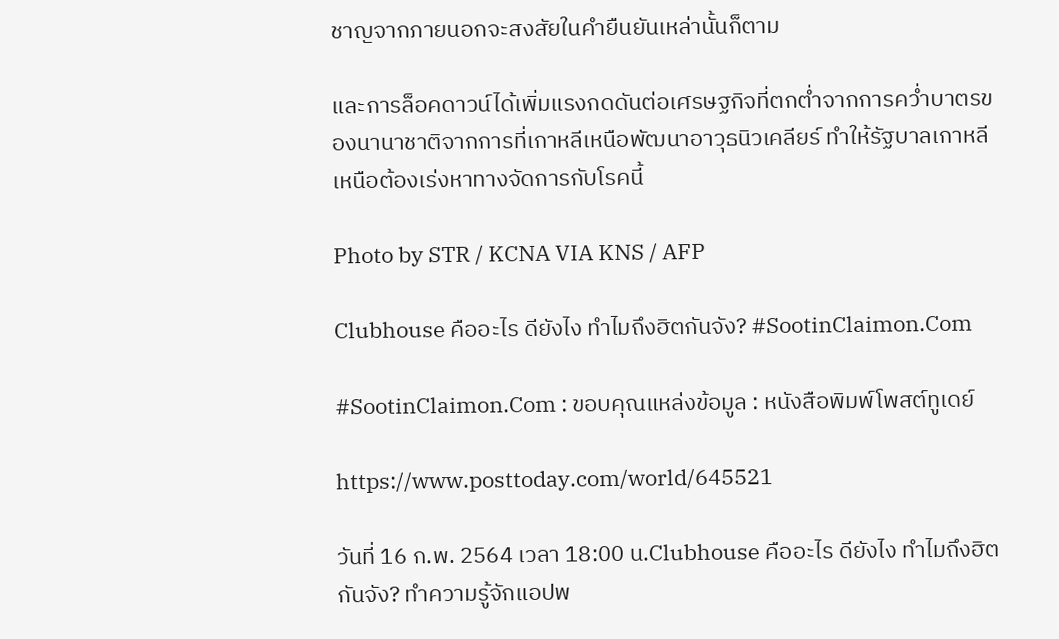ชาญจากภายนอกจะสงสัยในคำยืนยันเหล่านั้นก็ตาม

และการล็อคดาวน์ได้เพิ่มแรงกดดันต่อเศรษฐกิจที่ตกต่ำจากการคว่ำบาตรของนานาชาติจากการที่เกาหลีเหนือพัฒนาอาวุธนิวเคลียร์ ทำให้รัฐบาลเกาหลีเหนือต้องเร่งหาทางจัดการกับโรคนี้

Photo by STR / KCNA VIA KNS / AFP

Clubhouse คืออะไร ดียังไง ทำไมถึงฮิตกันจัง? #SootinClaimon.Com

#SootinClaimon.Com : ขอบคุณแหล่งข้อมูล : หนังสือพิมพ์โพสต์ทูเดย์

https://www.posttoday.com/world/645521

วันที่ 16 ก.พ. 2564 เวลา 18:00 น.Clubhouse คืออะไร ดียังไง ทำไมถึงฮิตกันจัง? ทำความรู้จักแอปพ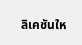ลิเคชันให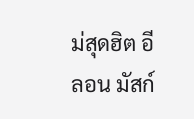ม่สุดฮิต อีลอน มัสก์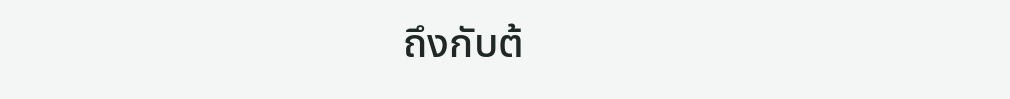ถึงกับต้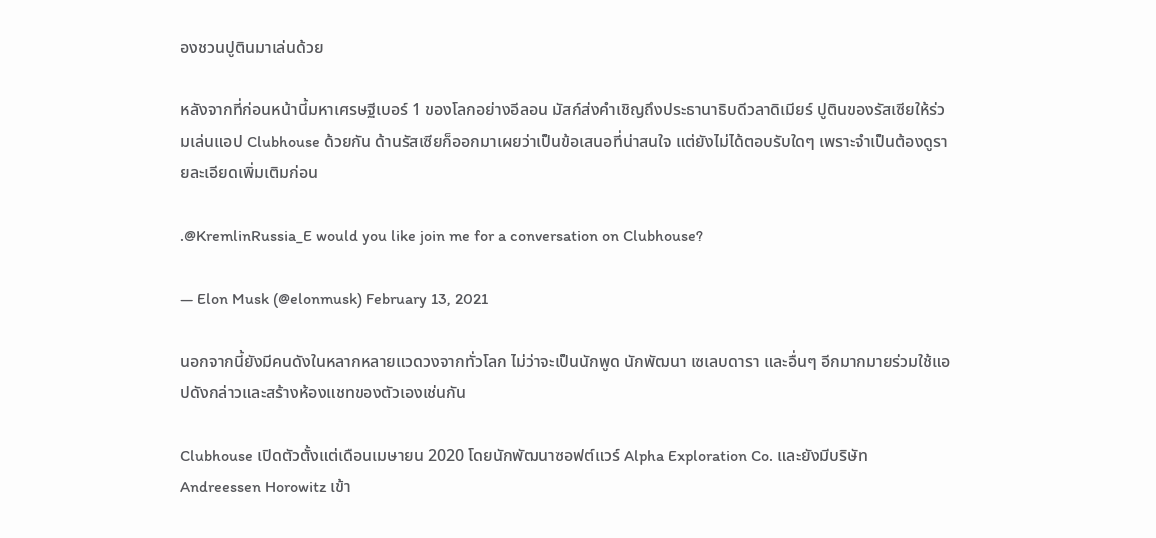องชวนปูตินมาเล่นด้วย

หลังจากที่ก่อนหน้านี้มหาเศรษฐีเบอร์ 1 ของโลกอย่างอีลอน มัสก์ส่งคำเชิญถึงประธานาธิบดีวลาดิเมียร์ ปูตินของรัสเซียให้ร่วมเล่นแอป Clubhouse ด้วยกัน ด้านรัสเซียก็ออกมาเผยว่าเป็นข้อเสนอที่น่าสนใจ แต่ยังไม่ได้ตอบรับใดๆ เพราะจำเป็นต้องดูรายละเอียดเพิ่มเติมก่อน

.@KremlinRussia_E would you like join me for a conversation on Clubhouse?

— Elon Musk (@elonmusk) February 13, 2021

นอกจากนี้ยังมีคนดังในหลากหลายแวดวงจากทั่วโลก ไม่ว่าจะเป็นนักพูด นักพัฒนา เซเลบดารา และอื่นๆ อีกมากมายร่วมใช้แอปดังกล่าวและสร้างห้องแชทของตัวเองเช่นกัน

Clubhouse เปิดตัวตั้งแต่เดือนเมษายน 2020 โดยนักพัฒนาซอฟต์แวร์ Alpha Exploration Co. และยังมีบริษัท Andreessen Horowitz เข้า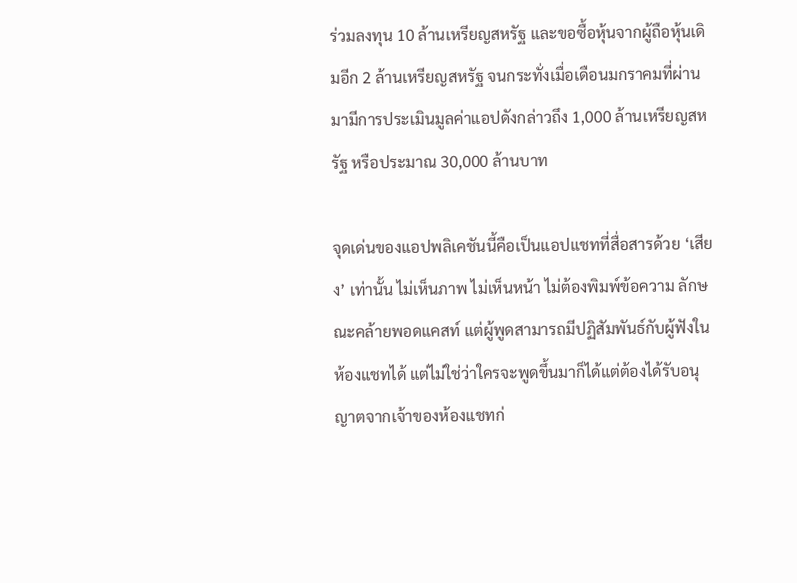ร่วมลงทุน 10 ล้านเหรียญสหรัฐ และขอซื้อหุ้นจากผู้ถือหุ้นเดิมอีก 2 ล้านเหรียญสหรัฐ จนกระทั่งเมื่อเดือนมกราคมที่ผ่านมามีการประเมินมูลค่าแอปดังกล่าวถึง 1,000 ล้านเหรียญสหรัฐ หรือประมาณ 30,000 ล้านบาท

จุดเด่นของแอปพลิเคชันนี้คือเป็นแอปแชทที่สื่อสารด้วย ‘เสียง’ เท่านั้น ไม่เห็นภาพ ไม่เห็นหน้า ไม่ต้องพิมพ์ข้อความ ลักษณะคล้ายพอดแคสท์ แต่ผู้พูดสามารถมีปฏิสัมพันธ์กับผู้ฟังในห้องแชทได้ แต่ไม่ใช่ว่าใครจะพูดขึ้นมาก็ได้แต่ต้องได้รับอนุญาตจากเจ้าของห้องแชทก่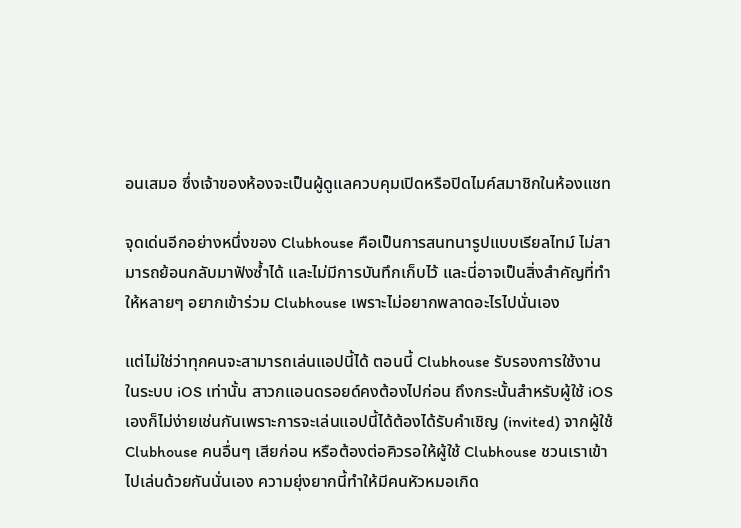อนเสมอ ซึ่งเจ้าของห้องจะเป็นผู้ดูแลควบคุมเปิดหรือปิดไมค์สมาชิกในห้องแชท

จุดเด่นอีกอย่างหนึ่งของ Clubhouse คือเป็นการสนทนารูปแบบเรียลไทม์ ไม่สามารถย้อนกลับมาฟังซ้ำได้ และไม่มีการบันทึกเก็บไว้ และนี่อาจเป็นสิ่งสำคัญที่ทำให้หลายๆ อยากเข้าร่วม Clubhouse เพราะไม่อยากพลาดอะไรไปนั่นเอง

แต่ไม่ใช่ว่าทุกคนจะสามารถเล่นแอปนี้ได้ ตอนนี้ Clubhouse รับรองการใช้งานในระบบ iOS เท่านั้น สาวกแอนดรอยด์คงต้องไปก่อน ถึงกระนั้นสำหรับผู้ใช้ iOS เองก็ไม่ง่ายเช่นกันเพราะการจะเล่นแอปนี้ได้ต้องได้รับคำเชิญ (invited) จากผู้ใช้ Clubhouse คนอื่นๆ เสียก่อน หรือต้องต่อคิวรอให้ผู้ใช้ Clubhouse ชวนเราเข้าไปเล่นด้วยกันนั่นเอง ความยุ่งยากนี้ทำให้มีคนหัวหมอเกิด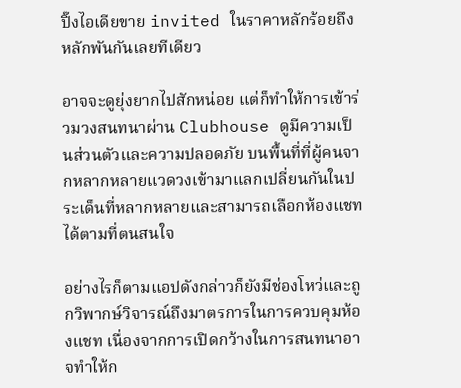ปิ๊งไอเดียขาย invited ในราคาหลักร้อยถึงหลักพันกันเลยทีเดียว

อาจจะดูยุ่งยากไปสักหน่อย แต่ก็ทำให้การเข้าร่วมวงสนทนาผ่าน Clubhouse ดูมีความเป็นส่วนตัวและความปลอดภัย บนพื้นที่ที่ผู้คนจากหลากหลายแวดวงเข้ามาแลกเปลี่ยนกันในประเด็นที่หลากหลายและสามารถเลือกห้องแชทได้ตามที่ตนสนใจ

อย่างไรก็ตามแอปดังกล่าวก็ยังมีช่องโหว่และถูกวิพากษ์วิจารณ์ถึงมาตรการในการควบคุมห้องแชท เนื่องจากการเปิดกว้างในการสนทนาอาจทำให้ก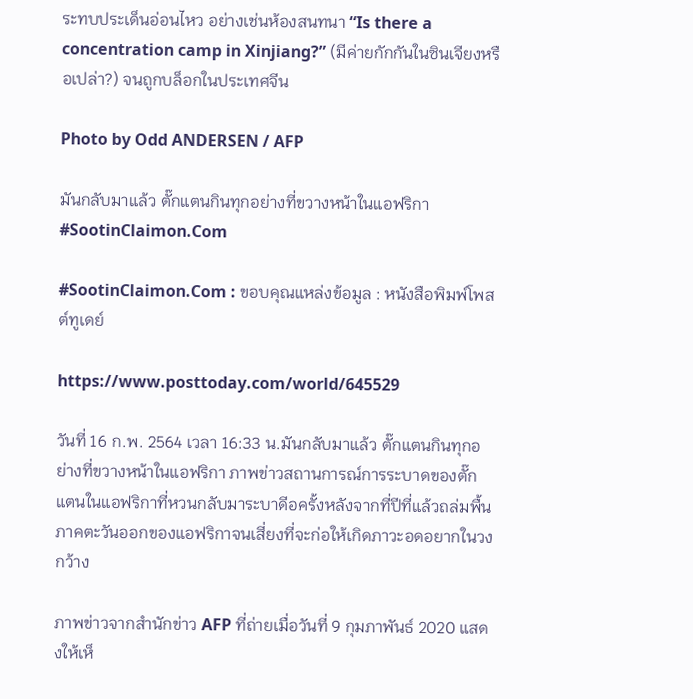ระทบประเด็นอ่อนไหว อย่างเช่นห้องสนทนา “Is there a concentration camp in Xinjiang?” (มีค่ายกักกันในซินเจียงหรือเปล่า?) จนถูกบล็อกในประเทศจีน

Photo by Odd ANDERSEN / AFP

มันกลับมาแล้ว ตั๊กแตนกินทุกอย่างที่ขวางหน้าในแอฟริกา #SootinClaimon.Com

#SootinClaimon.Com : ขอบคุณแหล่งข้อมูล : หนังสือพิมพ์โพสต์ทูเดย์

https://www.posttoday.com/world/645529

วันที่ 16 ก.พ. 2564 เวลา 16:33 น.มันกลับมาแล้ว ตั๊กแตนกินทุกอย่างที่ขวางหน้าในแอฟริกา ภาพข่าวสถานการณ์การระบาดของตั๊กแตนในแอฟริกาที่หวนกลับมาระบาดีอครั้งหลังจากที่ปีที่แล้วถล่มพื้นภาคตะวันออกของแอฟริกาจนเสี่ยงที่จะก่อให้เกิดภาวะอดอยากในวงกว้าง

ภาพข่าวจากสำนักข่าว AFP ที่ถ่ายเมื่อวันที่ 9 กุมภาพันธ์ 2020 แสดงให้เห็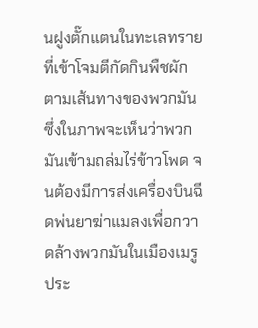นฝูงตั๊กแตนในทะเลทรายที่เข้าโจมตีกัดกินพืชผักตามเส้นทางของพวกมัน ซึ่งในภาพจะเห็นว่าพวกมันเข้ามถล่มไร่ข้าวโพด จนต้องมีการส่งเครื่องบินฉีดพ่นยาฆ่าแมลงเพื่อกวาดล้างพวกมันในเมืองเมรู ประ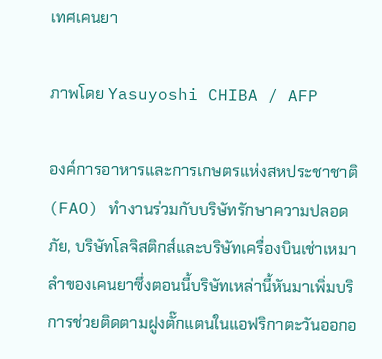เทศเคนยา

ภาพโดย Yasuyoshi CHIBA / AFP

องค์การอาหารและการเกษตรแห่งสหประชาชาติ (FAO) ทำงานร่วมกับบริษัทรักษาความปลอดภัย, บริษัทโลจิสติกส์และบริษัทเครื่องบินเช่าเหมาลำของเคนยาซึ่งตอนนี้บริษัทเหล่านี้หันมาเพิ่มบริการช่วยติดตามฝูงตั๊กแตนในแอฟริกาตะวันออกอ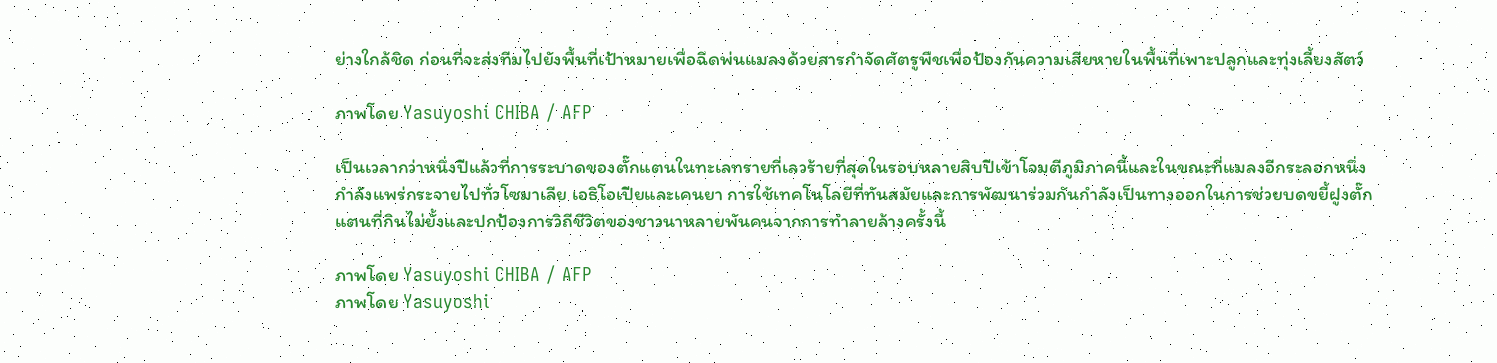ย่างใกล้ชิด ก่อนที่จะส่งทีมไปยังพื้นที่เป้าหมายเพื่อฉีดพ่นแมลงด้วยสารกำจัดศัตรูพืชเพื่อป้องกันความเสียหายในพื้นที่เพาะปลูกและทุ่งเลี้ยงสัตว์

ภาพโดย Yasuyoshi CHIBA / AFP

เป็นเวลากว่าหนึ่งปีแล้วที่การระบาดของตั๊กแตนในทะเลทรายที่เลวร้ายที่สุดในรอบหลายสิบปีเข้าโจมตีภูมิภาคนี้และในขณะที่แมลงอีกระลอกหนึ่งกำลังแพร่กระจายไปทั่วโซมาเลีย เอธิโอเปียและเคนยา การใช้เทคโนโลยีที่ทันสมัยและการพัฒนาร่วมกันกำลังเป็นทางออกในการช่วยบดขยี้ฝูงตั๊กแตนที่กินไม่ยั้งและปกป้องการวิถีชีวิตของชาวนาหลายพันคนจากการทำลายล้างครั้งนี้

ภาพโดย Yasuyoshi CHIBA / AFP
ภาพโดย Yasuyoshi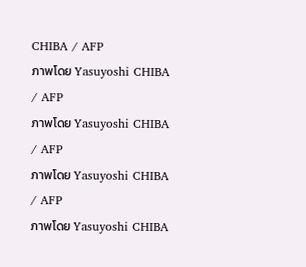CHIBA / AFP
ภาพโดย Yasuyoshi CHIBA / AFP
ภาพโดย Yasuyoshi CHIBA / AFP
ภาพโดย Yasuyoshi CHIBA / AFP
ภาพโดย Yasuyoshi CHIBA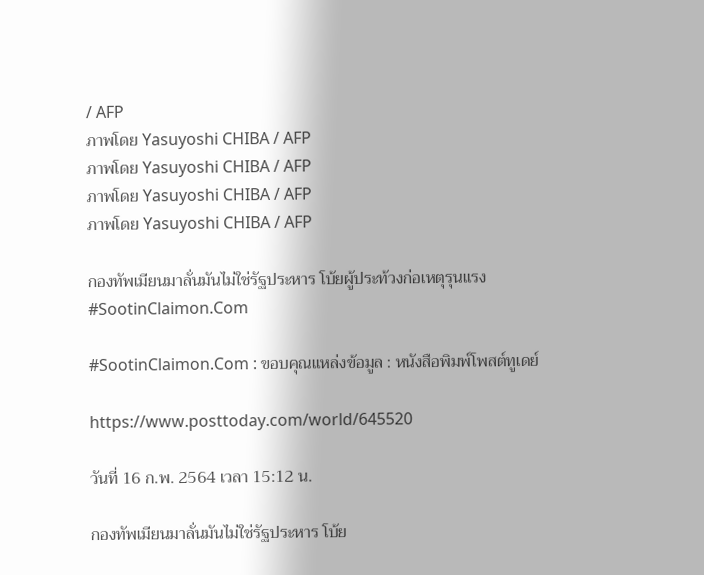/ AFP
ภาพโดย Yasuyoshi CHIBA / AFP
ภาพโดย Yasuyoshi CHIBA / AFP
ภาพโดย Yasuyoshi CHIBA / AFP
ภาพโดย Yasuyoshi CHIBA / AFP

กองทัพเมียนมาลั่นมันไม่ใช่รัฐประหาร โบ้ยผู้ประท้วงก่อเหตุรุนแรง #SootinClaimon.Com

#SootinClaimon.Com : ขอบคุณแหล่งข้อมูล : หนังสือพิมพ์โพสต์ทูเดย์

https://www.posttoday.com/world/645520

วันที่ 16 ก.พ. 2564 เวลา 15:12 น.

กองทัพเมียนมาลั่นมันไม่ใช่รัฐประหาร โบ้ย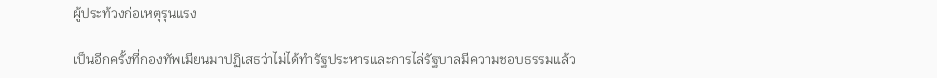ผู้ประท้วงก่อเหตุรุนแรง

เป็นอีกครั้งที่กองทัพเมียนมาปฏิเสธว่าไม่ได้ทำรัฐประหารและการไล่รัฐบาลมีความชอบธรรมแล้ว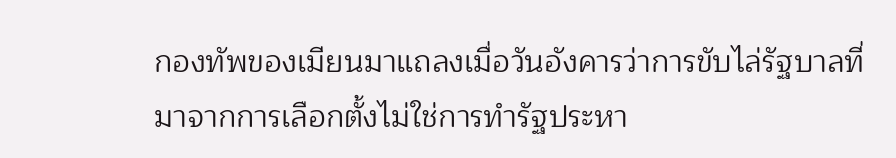กองทัพของเมียนมาแถลงเมื่อวันอังคารว่าการขับไล่รัฐบาลที่มาจากการเลือกตั้งไม่ใช่การทำรัฐประหา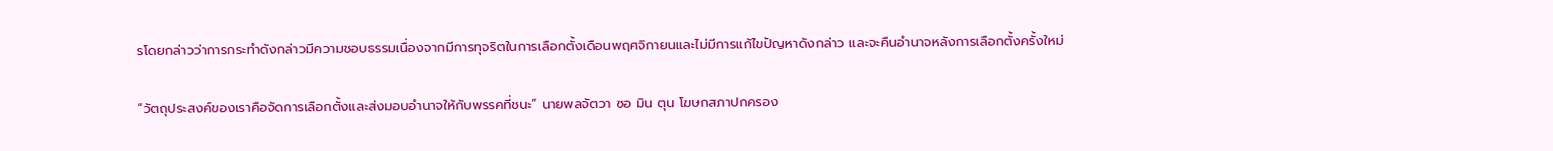รโดยกล่าวว่าการกระทำดังกล่าวมีความชอบธรรมเนื่องจากมีการทุจริตในการเลือกตั้งเดือนพฤศจิกายนและไม่มีการแก้ไขปัญหาดังกล่าว และจะคืนอำนาจหลังการเลือกตั้งครั้งใหม่

“วัตถุประสงค์ของเราคือจัดการเลือกตั้งและส่งมอบอำนาจให้กับพรรคที่ชนะ” นายพลจัตวา ซอ มิน ตุน โฆษกสภาปกครอง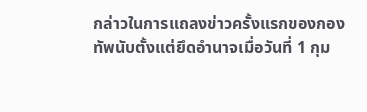กล่าวในการแถลงข่าวครั้งแรกของกองทัพนับตั้งแต่ยึดอำนาจเมื่อวันที่ 1 กุม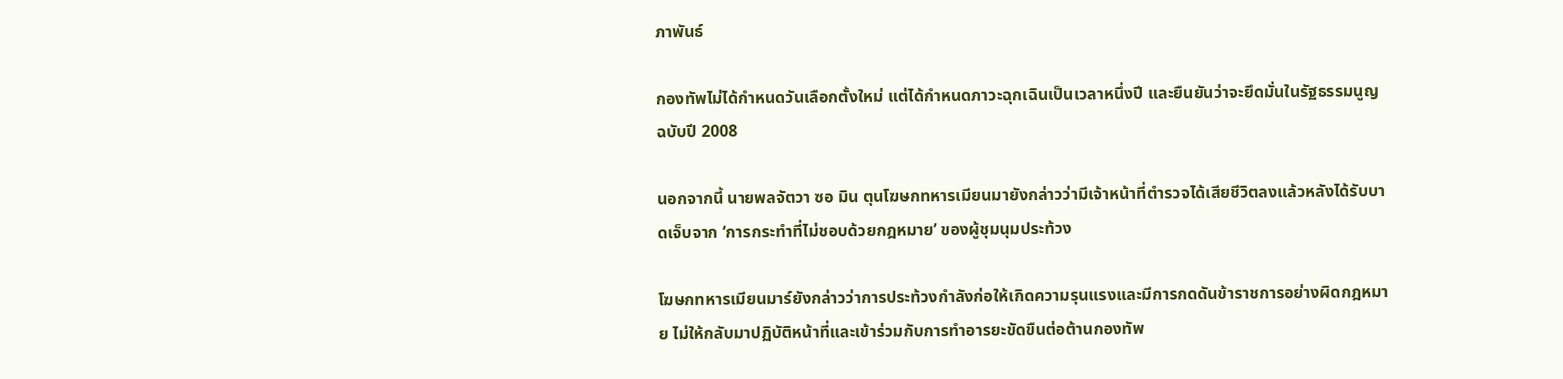ภาพันธ์

กองทัพไม่ได้กำหนดวันเลือกตั้งใหม่ แต่ได้กำหนดภาวะฉุกเฉินเป็นเวลาหนึ่งปี และยืนยันว่าจะยึดมั่นในรัฐธรรมนูญฉบับปี 2008

นอกจากนี้ นายพลจัตวา ซอ มิน ตุนโฆษกทหารเมียนมายังกล่าวว่ามีเจ้าหน้าที่ตำรวจได้เสียชีวิตลงแล้วหลังได้รับบาดเจ็บจาก ‘การกระทำที่ไม่ชอบด้วยกฎหมาย’ ของผู้ชุมนุมประท้วง

โฆษกทหารเมียนมาร์ยังกล่าวว่าการประท้วงกำลังก่อให้เกิดความรุนแรงและมีการกดดันข้าราชการอย่างผิดกฎหมาย ไม่ให้กลับมาปฏิบัติหน้าที่และเข้าร่วมกับการทำอารยะขัดขืนต่อต้านกองทัพ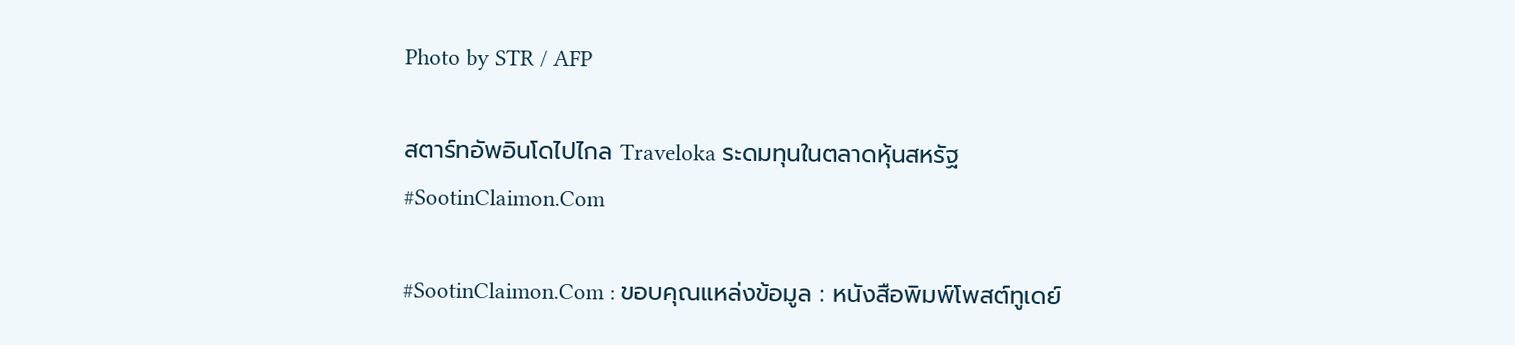Photo by STR / AFP

สตาร์ทอัพอินโดไปไกล Traveloka ระดมทุนในตลาดหุ้นสหรัฐ #SootinClaimon.Com

#SootinClaimon.Com : ขอบคุณแหล่งข้อมูล : หนังสือพิมพ์โพสต์ทูเดย์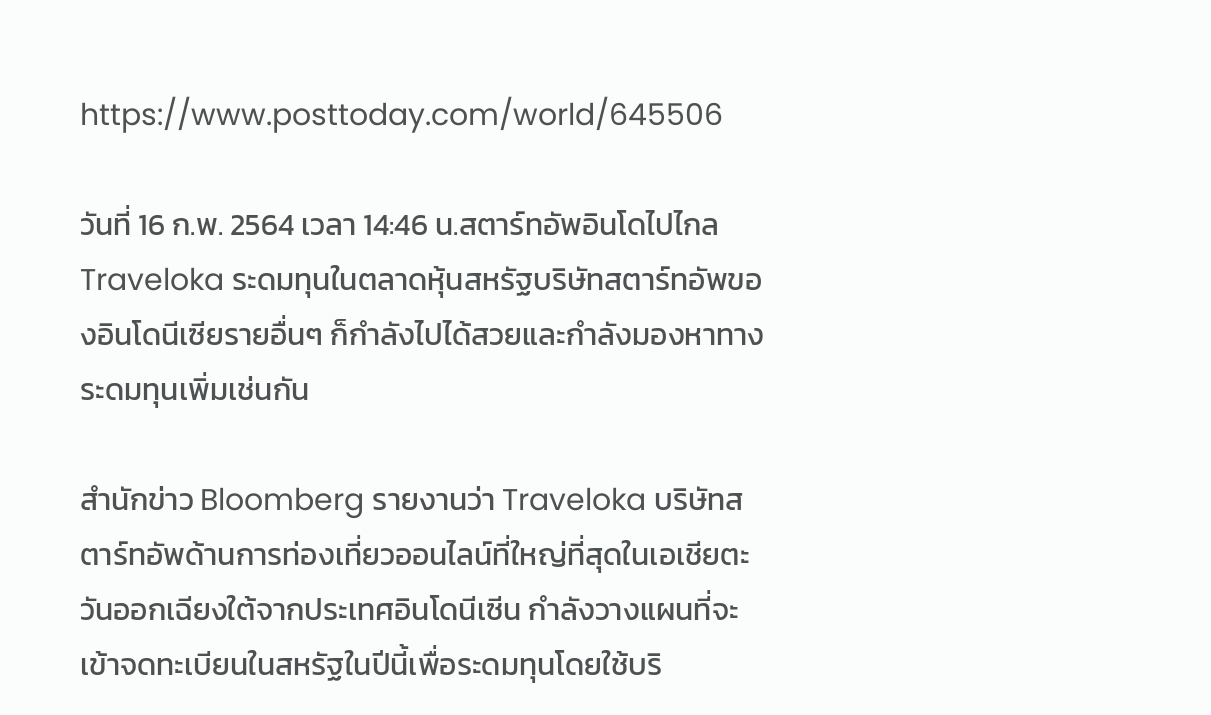https://www.posttoday.com/world/645506

วันที่ 16 ก.พ. 2564 เวลา 14:46 น.สตาร์ทอัพอินโดไปไกล Traveloka ระดมทุนในตลาดหุ้นสหรัฐบริษัทสตาร์ทอัพของอินโดนีเซียรายอื่นๆ ก็กำลังไปได้สวยและกำลังมองหาทางระดมทุนเพิ่มเช่นกัน

สำนักข่าว Bloomberg รายงานว่า Traveloka บริษัทสตาร์ทอัพด้านการท่องเที่ยวออนไลน์ที่ใหญ่ที่สุดในเอเชียตะวันออกเฉียงใต้จากประเทศอินโดนีเซีน กำลังวางแผนที่จะเข้าจดทะเบียนในสหรัฐในปีนี้เพื่อระดมทุนโดยใช้บริ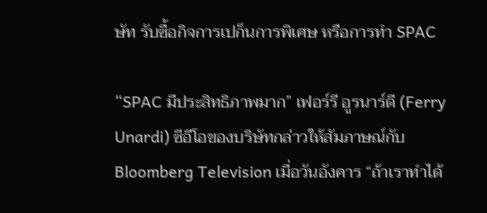ษัท รับซื้อกิจการเปก็นการพิเศษ หรือการทำ SPAC

“SPAC มีประสิทธิภาพมาก” เฟอร์รี อูรนาร์ดี (Ferry Unardi) ซีอีโอของบริษัทกล่าวให้สัมภาษณ์กับ Bloomberg Television เมื่อวันอังคาร “ถ้าเราทำได้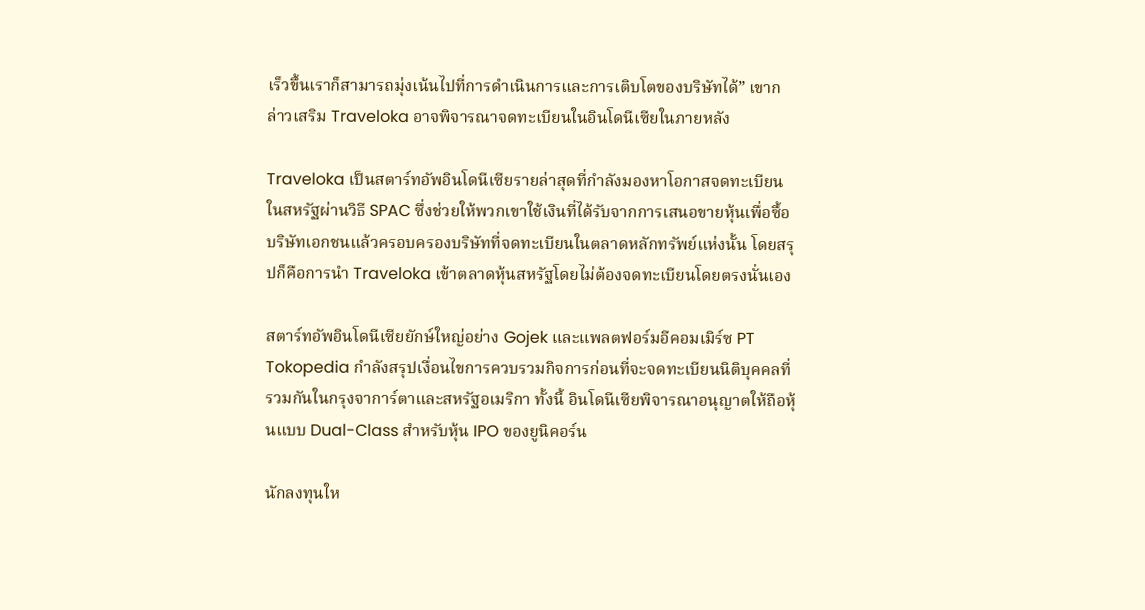เร็วขึ้นเราก็สามารถมุ่งเน้นไปที่การดำเนินการและการเติบโตของบริษัทได้” เขากล่าวเสริม Traveloka อาจพิจารณาจดทะเบียนในอินโดนีเซียในภายหลัง

Traveloka เป็นสตาร์ทอัพอินโดนีเซียรายล่าสุดที่กำลังมองหาโอกาสจดทะเบียนในสหรัฐผ่านวิธี SPAC ซึ่งช่วยให้พวกเขาใช้เงินที่ได้รับจากการเสนอขายหุ้นเพื่อซื้อบริษัทเอกชนแล้วครอบครองบริษัทที่จดทะเบียนในตลาดหลักทรัพย์แห่งนั้น โดยสรุปก็คือการนำ Traveloka เข้าตลาดหุ้นสหรัฐโดยไม่ต้องจดทะเบียนโดยตรงนั่นเอง

สตาร์ทอัพอินโดนีเซียยักษ์ใหญ่อย่าง Gojek และแพลตฟอร์มอีคอมเมิร์ซ PT Tokopedia กำลังสรุปเงื่อนไขการควบรวมกิจการก่อนที่จะจดทะเบียนนิติบุคคลที่รวมกันในกรุงจาการ์ตาและสหรัฐอเมริกา ทั้งนี้ อินโดนีเซียพิจารณาอนุญาตให้ถือหุ้นแบบ Dual-Class สำหรับหุ้น IPO ของยูนิคอร์น

นักลงทุนให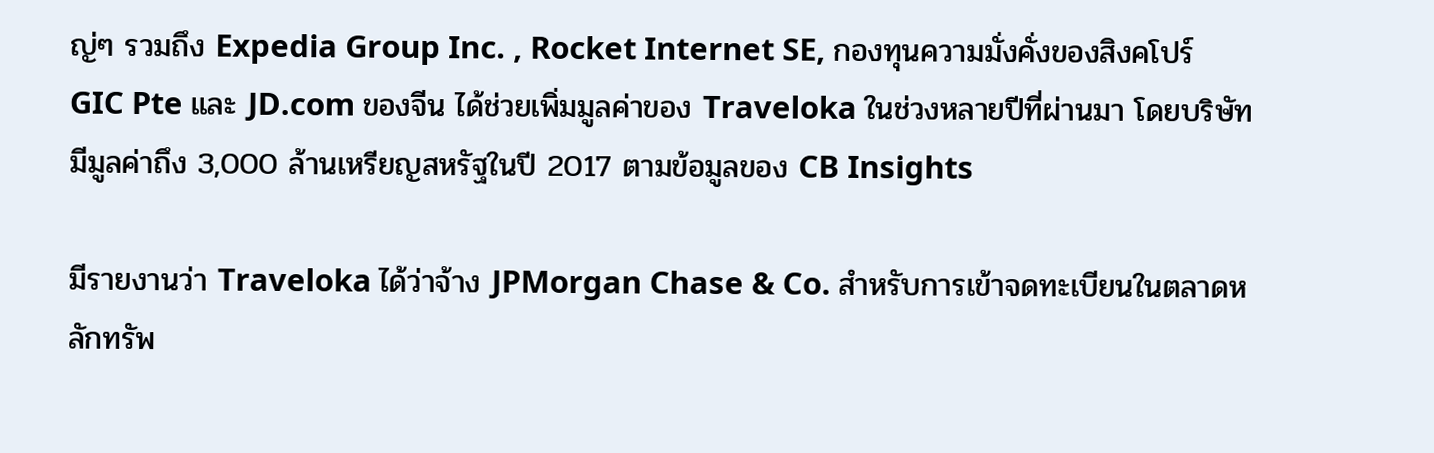ญ่ๆ รวมถึง Expedia Group Inc. , Rocket Internet SE, กองทุนความมั่งคั่งของสิงคโปร์ GIC Pte และ JD.com ของจีน ได้ช่วยเพิ่มมูลค่าของ Traveloka ในช่วงหลายปีที่ผ่านมา โดยบริษัทมีมูลค่าถึง 3,000 ล้านเหรียญสหรัฐในปี 2017 ตามข้อมูลของ CB Insights

มีรายงานว่า Traveloka ได้ว่าจ้าง JPMorgan Chase & Co. สำหรับการเข้าจดทะเบียนในตลาดหลักทรัพ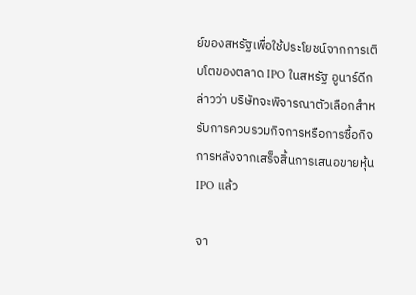ย์ของสหรัฐเพื่อใช้ประโยชน์จากการเติบโตของตลาด IPO ในสหรัฐ อูนาร์ดีกล่าวว่า บริษัทจะพิจารณาตัวเลือกสำหรับการควบรวมกิจการหรือการซื้อกิจการหลังจากเสร็จสิ้นการเสนอขายหุ้น IPO แล้ว

จา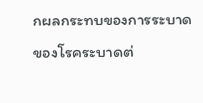กผลกระทบของการระบาดของโรคระบาดต่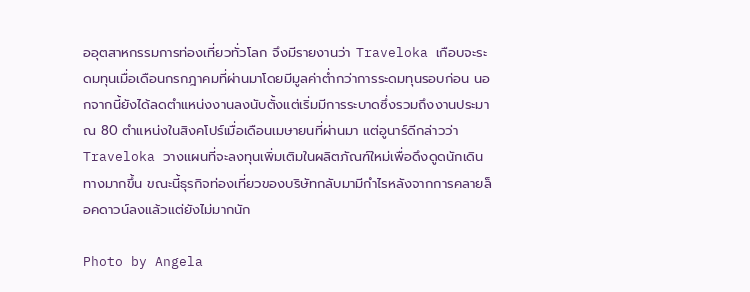ออุตสาหกรรมการท่องเที่ยวทั่วโลก จึงมีรายงานว่า Traveloka เกือบจะระดมทุนเมื่อเดือนกรกฎาคมที่ผ่านมาโดยมีมูลค่าต่ำกว่าการระดมทุนรอบก่อน นอกจากนี้ยังได้ลดตำแหน่งงานลงนับตั้งแต่เริ่มมีการระบาดซึ่งรวมถึงงานประมาณ 80 ตำแหน่งในสิงคโปร์เมื่อเดือนเมษายนที่ผ่านมา แต่อูนาร์ดีกล่าวว่า Traveloka วางแผนที่จะลงทุนเพิ่มเติมในผลิตภัณฑ์ใหม่เพื่อดึงดูดนักเดินทางมากขึ้น ขณะนี้ธุรกิจท่องเที่ยวของบริษัทกลับมามีกำไรหลังจากการคลายล็อคดาวน์ลงแล้วแต่ยังไม่มากนัก

Photo by Angela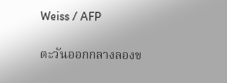Weiss / AFP

ตะวันออกกลางลองข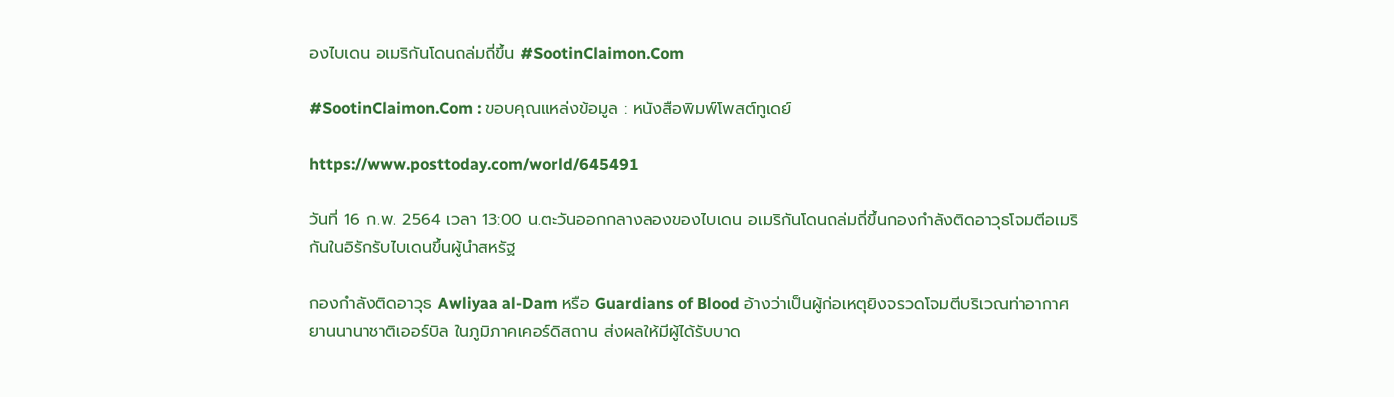องไบเดน อเมริกันโดนถล่มถี่ขึ้น #SootinClaimon.Com

#SootinClaimon.Com : ขอบคุณแหล่งข้อมูล : หนังสือพิมพ์โพสต์ทูเดย์

https://www.posttoday.com/world/645491

วันที่ 16 ก.พ. 2564 เวลา 13:00 น.ตะวันออกกลางลองของไบเดน อเมริกันโดนถล่มถี่ขึ้นกองกำลังติดอาวุธโจมตีอเมริกันในอิรักรับไบเดนขึ้นผู้นำสหรัฐ

กองกำลังติดอาวุธ Awliyaa al-Dam หรือ Guardians of Blood อ้างว่าเป็นผู้ก่อเหตุยิงจรวดโจมตีบริเวณท่าอากาศยานนานาชาติเออร์บิล ในภูมิภาคเคอร์ดิสถาน ส่งผลให้มีผู้ได้รับบาด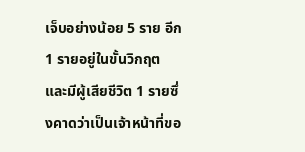เจ็บอย่างน้อย 5 ราย อีก 1 รายอยู่ในขั้นวิกฤต และมีผู้เสียชีวิต 1 รายซึ่งคาดว่าเป็นเจ้าหน้าที่ขอ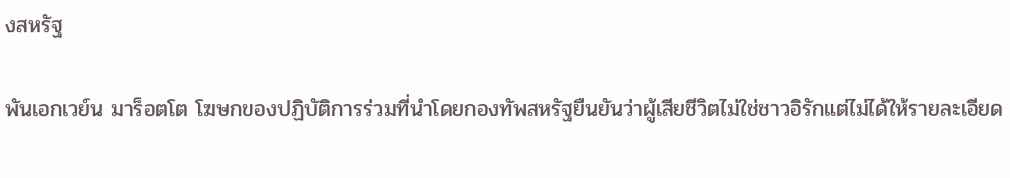งสหรัฐ

พันเอกเวย์น มาร็อตโต โฆษกของปฏิบัติการร่วมที่นำโดยกองทัพสหรัฐยืนยันว่าผู้เสียชีวิตไม่ใช่ชาวอิรักแต่ไม่ได้ให้รายละเอียด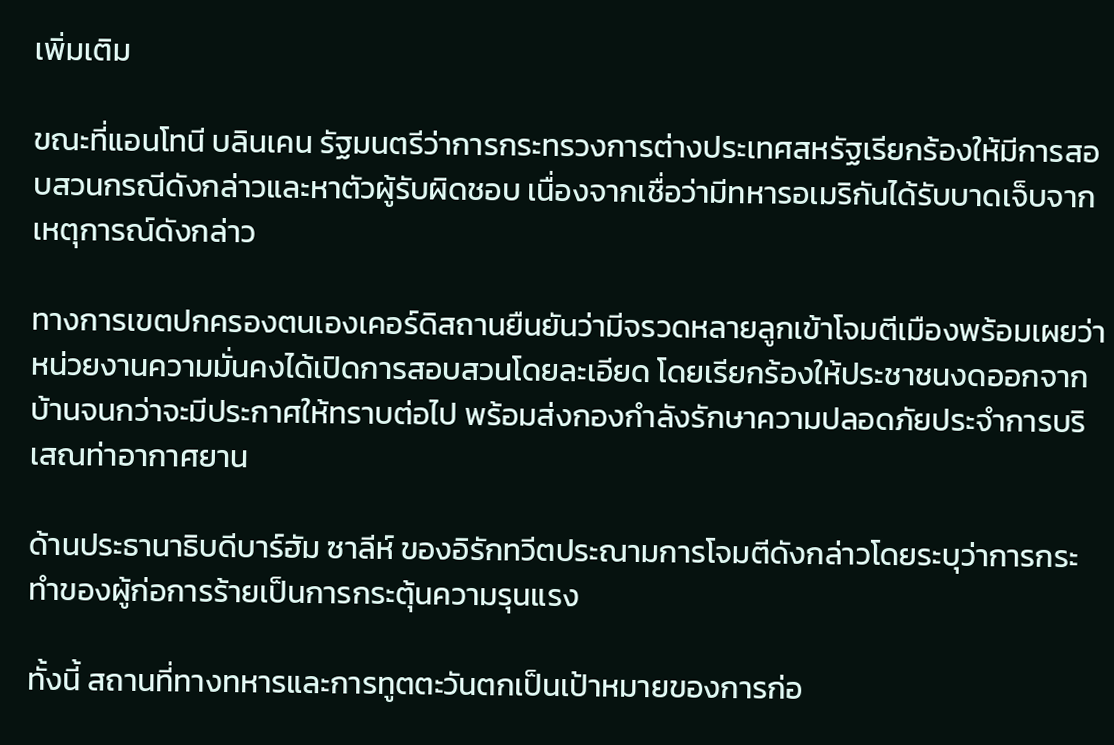เพิ่มเติม

ขณะที่แอนโทนี บลินเคน รัฐมนตรีว่าการกระทรวงการต่างประเทศสหรัฐเรียกร้องให้มีการสอบสวนกรณีดังกล่าวและหาตัวผู้รับผิดชอบ เนื่องจากเชื่อว่ามีทหารอเมริกันได้รับบาดเจ็บจากเหตุการณ์ดังกล่าว

ทางการเขตปกครองตนเองเคอร์ดิสถานยืนยันว่ามีจรวดหลายลูกเข้าโจมตีเมืองพร้อมเผยว่าหน่วยงานความมั่นคงได้เปิดการสอบสวนโดยละเอียด โดยเรียกร้องให้ประชาชนงดออกจากบ้านจนกว่าจะมีประกาศให้ทราบต่อไป พร้อมส่งกองกำลังรักษาความปลอดภัยประจำการบริเสณท่าอากาศยาน

ด้านประธานาธิบดีบาร์ฮัม ซาลีห์ ของอิรักทวีตประณามการโจมตีดังกล่าวโดยระบุว่าการกระทำของผู้ก่อการร้ายเป็นการกระตุ้นความรุนแรง

ทั้งนี้ สถานที่ทางทหารและการทูตตะวันตกเป็นเป้าหมายของการก่อ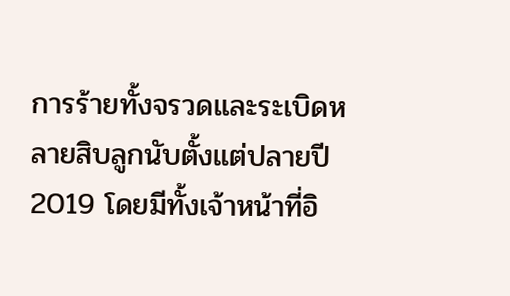การร้ายทั้งจรวดและระเบิดหลายสิบลูกนับตั้งแต่ปลายปี 2019 โดยมีทั้งเจ้าหน้าที่อิ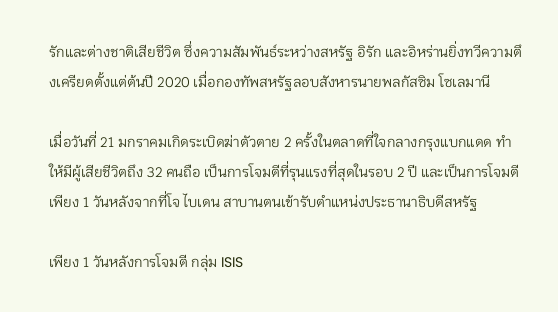รักและต่างชาติเสียชีวิต ซึ่งความสัมพันธ์ระหว่างสหรัฐ อิรัก และอิหร่านยิ่งทวีความตึงเครียดตั้งแต่ต้นปี 2020 เมื่อกองทัพสหรัฐลอบสังหารนายพลกัสซิม โซเลมานี

เมื่อวันที่ 21 มกราคมเกิดระเบิดฆ่าตัวตาย 2 ครั้งในตลาดที่ใจกลางกรุงแบกแดด ทำให้มีผู้เสียชีวิตถึง 32 คนถือ เป็นการโจมตีที่รุนแรงที่สุดในรอบ 2 ปี และเป็นการโจมตีเพียง 1 วันหลังจากที่โจ ไบเดน สาบานตนเข้ารับตำแหน่งประธานาธิบดีสหรัฐ

เพียง 1 วันหลังการโจมตี กลุ่ม ISIS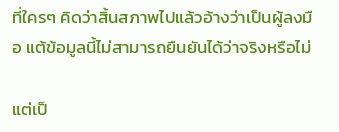ที่ใครๆ คิดว่าสิ้นสภาพไปแล้วอ้างว่าเป็นผู้ลงมือ แต้ข้อมูลนี้ไม่สามารถยืนยันได้ว่าจริงหรือไม่

แต่เป็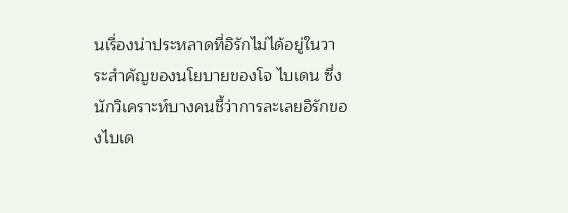นเรื่องน่าประหลาดที่อิรักไม่ได้อยู่ในวาระสำคัญของนโยบายของโจ ไบเดน ซึ่งนักวิเคราะห์บางคนชี้ว่าการละเลยอิรักของไบเด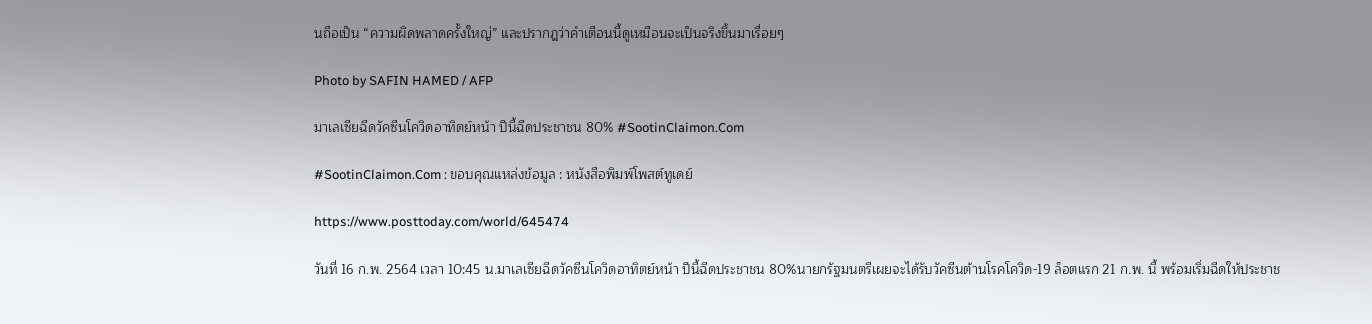นถือเป็น “ความผิดพลาดครั้งใหญ่” และปรากฎว่าคำเตือนนี้ดูเหมือนจะเป็นจริงขึ้นมาเรื่อยๆ

Photo by SAFIN HAMED / AFP

มาเลเซียฉีดวัคซีนโควิดอาทิตย์หน้า ปีนี้ฉีดประชาชน 80% #SootinClaimon.Com

#SootinClaimon.Com : ขอบคุณแหล่งข้อมูล : หนังสือพิมพ์โพสต์ทูเดย์

https://www.posttoday.com/world/645474

วันที่ 16 ก.พ. 2564 เวลา 10:45 น.มาเลเซียฉีดวัคซีนโควิดอาทิตย์หน้า ปีนี้ฉีดประชาชน 80%นายกรัฐมนตรีเผยจะได้รับวัคซีนต้านโรคโควิด-19 ล็อตแรก 21 ก.พ. นี้ พร้อมเริ่มฉีดให้ประชาช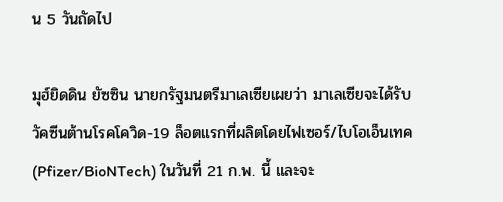น 5 วันถัดไป

มุฮ์ยิดดิน ยัซซิน นายกรัฐมนตรีมาเลเซียเผยว่า มาเลเซียจะได้รับวัคซีนต้านโรคโควิด-19 ล็อตแรกที่ผลิตโดยไฟเซอร์/ไบโอเอ็นเทค (Pfizer/BioNTech) ในวันที่ 21 ก.พ. นี้ และจะ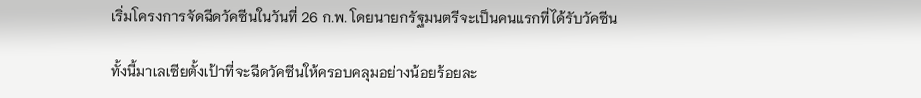เริ่มโครงการจัดฉีดวัคซีนในวันที่ 26 ก.พ. โดยนายกรัฐมนตรีจะเป็นคนแรกที่ได้รับวัคซีน

ทั้งนี้มาเลเซียตั้งเป้าที่จะฉีดวัคซีนให้ครอบคลุมอย่างน้อยร้อยละ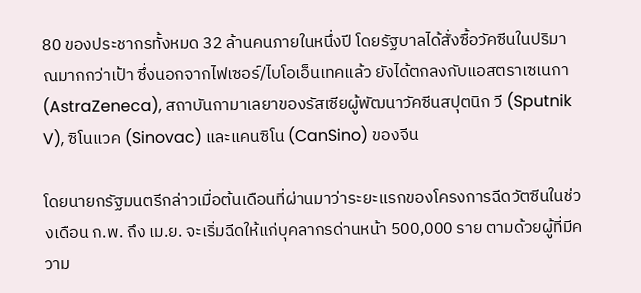80 ของประชากรทั้งหมด 32 ล้านคนภายในหนึ่งปี โดยรัฐบาลได้สั่งซื้อวัคซีนในปริมาณมากกว่าเป้า ซึ่งนอกจากไฟเซอร์/ไบโอเอ็นเทคแล้ว ยังได้ตกลงกับแอสตราเซเนกา (AstraZeneca), สถาบันกามาเลยาของรัสเซียผู้พัฒนาวัคซีนสปุตนิก วี (Sputnik V), ซิโนแวค (Sinovac) และแคนซิโน (CanSino) ของจีน

โดยนายกรัฐมนตรีกล่าวเมื่อต้นเดือนที่ผ่านมาว่าระยะแรกของโครงการฉีดวัตซีนในช่วงเดือน ก.พ. ถึง เม.ย. จะเริ่มฉีดให้แก่บุคลากรด่านหน้า 500,000 ราย ตามด้วยผู้ที่มีความ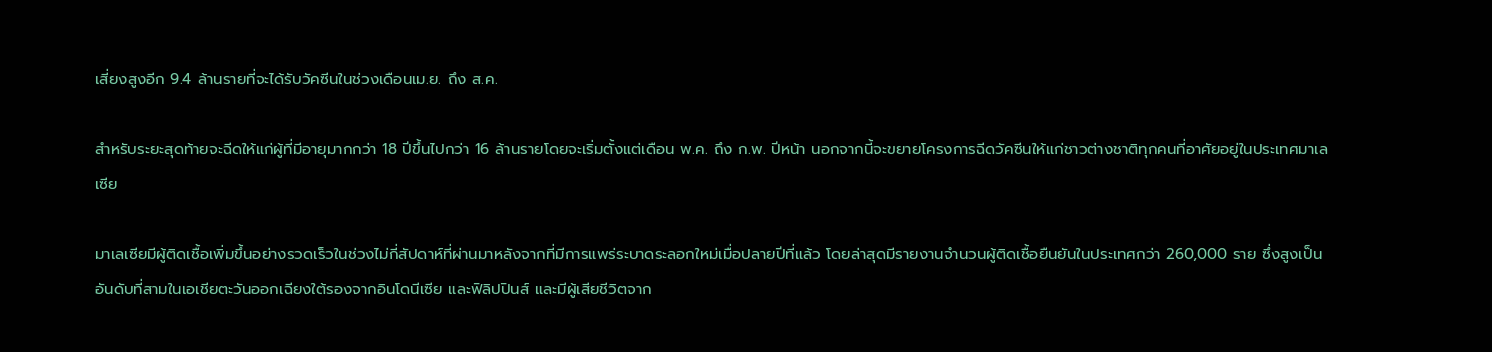เสี่ยงสูงอีก 9.4 ล้านรายที่จะได้รับวัคซีนในช่วงเดือนเม.ย. ถึง ส.ค.

สำหรับระยะสุดท้ายจะฉีดให้แก่ผู้ที่มีอายุมากกว่า 18 ปีขึ้นไปกว่า 16 ล้านรายโดยจะเริ่มตั้งแต่เดือน พ.ค. ถึง ก.พ. ปีหน้า นอกจากนี้จะขยายโครงการฉีดวัคซีนให้แก่ชาวต่างชาติทุกคนที่อาศัยอยู่ในประเทศมาเลเซีย

มาเลเซียมีผู้ติดเชื้อเพิ่มขึ้นอย่างรวดเร็วในช่วงไม่กี่สัปดาห์ที่ผ่านมาหลังจากที่มีการแพร่ระบาดระลอกใหม่เมื่อปลายปีที่แล้ว โดยล่าสุดมีรายงานจำนวนผู้ติดเชื้อยืนยันในประเทศกว่า 260,000 ราย ซึ่งสูงเป็นอันดับที่สามในเอเชียตะวันออกเฉียงใต้รองจากอินโดนีเซีย และฟิลิปปินส์ และมีผู้เสียชีวิตจาก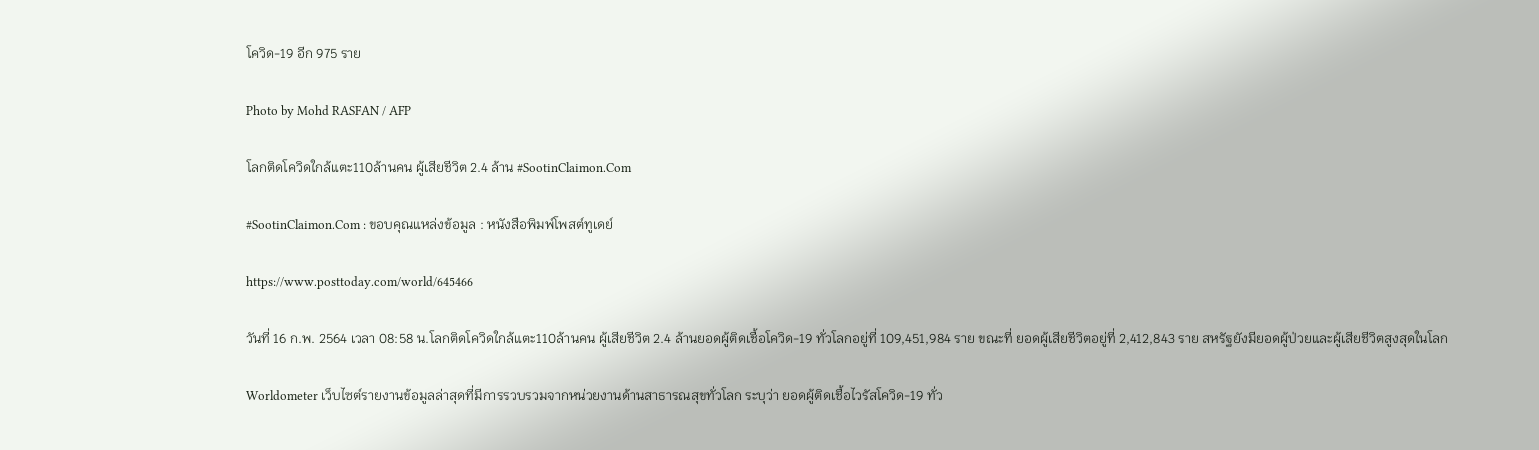โควิด-19 อีก 975 ราย

Photo by Mohd RASFAN / AFP

โลกติดโควิดใกล้แตะ110ล้านคน ผู้เสียชีวิต 2.4 ล้าน #SootinClaimon.Com

#SootinClaimon.Com : ขอบคุณแหล่งข้อมูล : หนังสือพิมพ์โพสต์ทูเดย์

https://www.posttoday.com/world/645466

วันที่ 16 ก.พ. 2564 เวลา 08:58 น.โลกติดโควิดใกล้แตะ110ล้านคน ผู้เสียชีวิต 2.4 ล้านยอดผู้ติดเชื้อโควิด-19 ทั่วโลกอยู่ที่ 109,451,984 ราย ขณะที่ ยอดผู้เสียชีวิตอยู่ที่ 2,412,843 ราย สหรัฐยังมียอดผู้ป่วยและผู้เสียชีวิตสูงสุดในโลก

Worldometer เว็บไซต์รายงานข้อมูลล่าสุดที่มีการรวบรวมจากหน่วยงานด้านสาธารณสุขทั่วโลก ระบุว่า ยอดผู้ติดเชื้อไวรัสโควิด-19 ทั่ว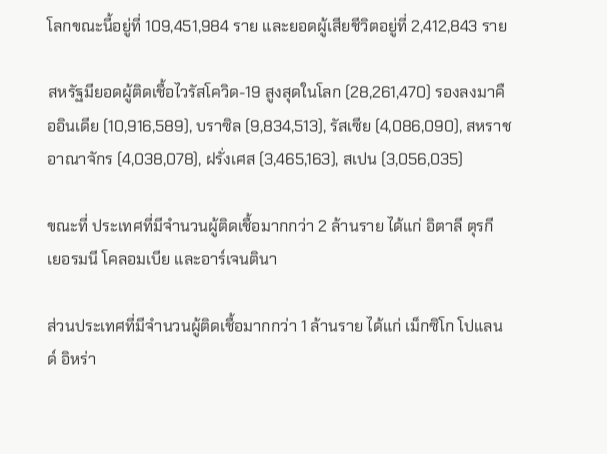โลกขณะนี้อยู่ที่ 109,451,984 ราย และยอดผู้เสียชีวิตอยู่ที่ 2,412,843 ราย

สหรัฐมียอดผู้ติดเชื้อไวรัสโควิด-19 สูงสุดในโลก (28,261,470) รองลงมาคืออินเดีย (10,916,589), บราซิล (9,834,513), รัสเซีย (4,086,090), สหราชอาณาจักร (4,038,078), ฝรั่งเศส (3,465,163), สเปน (3,056,035)

ขณะที่ ประเทศที่มีจำนวนผู้ติดเชื้อมากกว่า 2 ล้านราย ได้แก่ อิตาลี ตุรกี เยอรมนี โคลอมเบีย และอาร์เจนตินา

ส่วนประเทศที่มีจำนวนผู้ติดเชื้อมากกว่า 1 ล้านราย ได้แก่ เม็กซิโก โปแลนด์ อิหร่า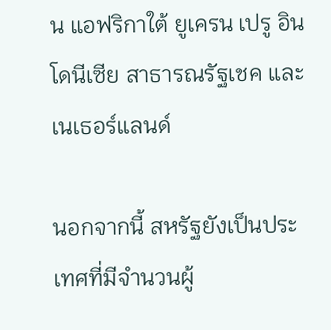น แอฟริกาใต้ ยูเครน เปรู อินโดนีเซีย สาธารณรัฐเชค และเนเธอร์แลนด์

นอกจากนี้ สหรัฐยังเป็นประเทศที่มีจำนวนผู้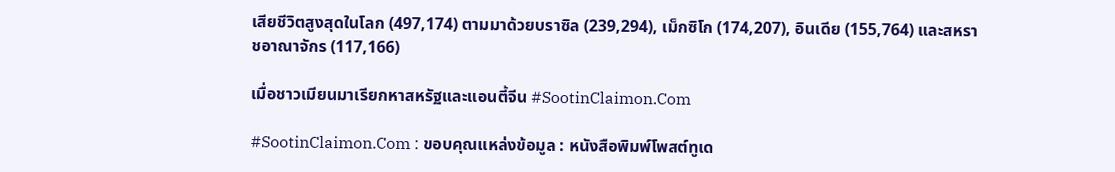เสียชีวิตสูงสุดในโลก (497,174) ตามมาด้วยบราซิล (239,294), เม็กซิโก (174,207), อินเดีย (155,764) และสหราชอาณาจักร (117,166)

เมื่อชาวเมียนมาเรียกหาสหรัฐและแอนตี้จีน #SootinClaimon.Com

#SootinClaimon.Com : ขอบคุณแหล่งข้อมูล : หนังสือพิมพ์โพสต์ทูเด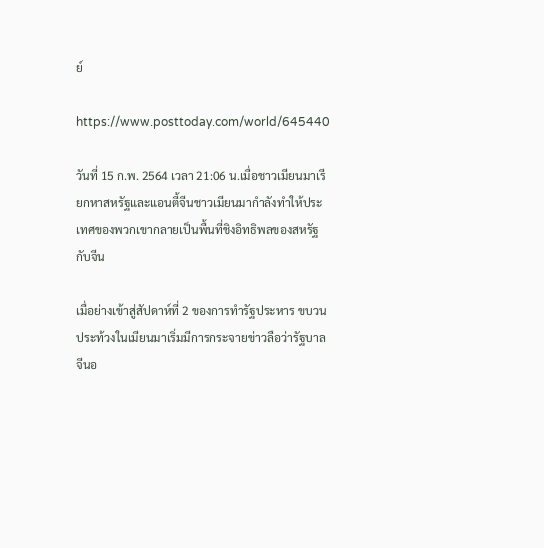ย์

https://www.posttoday.com/world/645440

วันที่ 15 ก.พ. 2564 เวลา 21:06 น.เมื่อชาวเมียนมาเรียกหาสหรัฐและแอนตี้จีนชาวเมียนมากำลังทำให้ประเทศของพวกเขากลายเป็นพื้นที่ชิงอิทธิพลของสหรัฐกับจีน

เมื่อย่างเข้าสู่สัปดาห์ที่ 2 ของการทำรัฐประหาร ขบวนประท้วงในเมียนมาเริ่มมีการกระจายข่าวลือว่ารัฐบาลจีนอ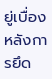ยู่เบื่องหลังการยึด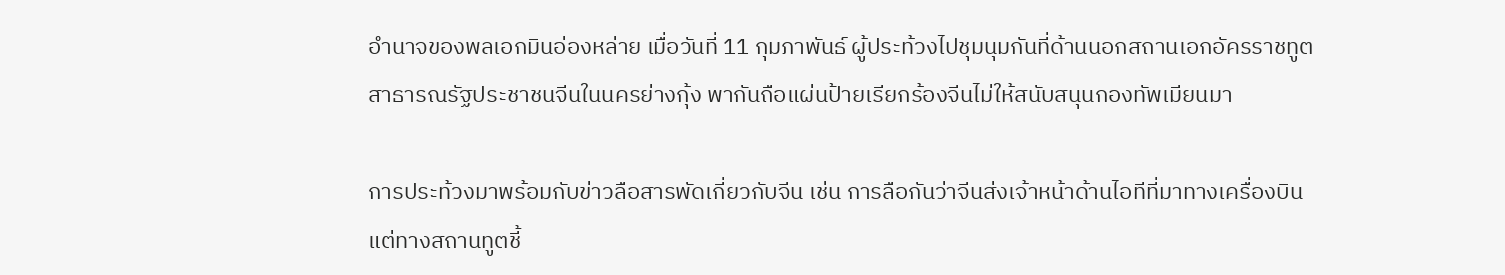อำนาจของพลเอกมินอ่องหล่าย เมื่อวันที่ 11 กุมภาพันธ์ ผู้ประท้วงไปชุมนุมกันที่ด้านนอกสถานเอกอัครราชทูตสาธารณรัฐประชาชนจีนในนครย่างกุ้ง พากันถือแผ่นป้ายเรียกร้องจีนไม่ให้สนับสนุนกองทัพเมียนมา

การประท้วงมาพร้อมกับข่าวลือสารพัดเกี่ยวกับจีน เช่น การลือกันว่าจีนส่งเจ้าหน้าด้านไอทีที่มาทางเครื่องบิน แต่ทางสถานทูตชี้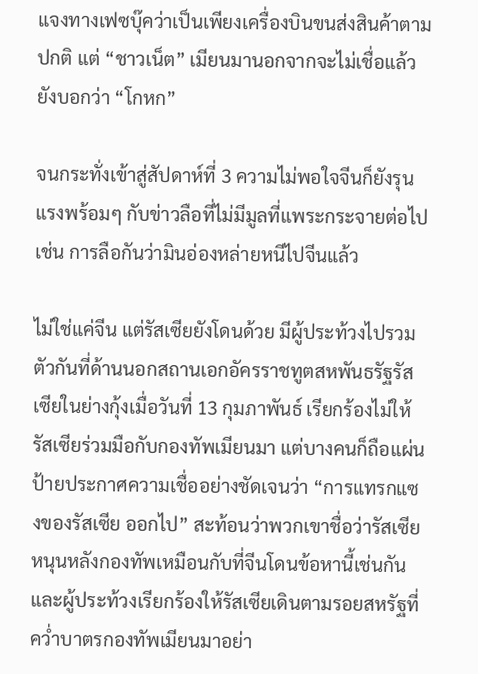แจงทางเฟซบุ๊คว่าเป็นเพียงเครื่องบินขนส่งสินค้าตามปกติ แต่ “ชาวเน็ต” เมียนมานอกจากจะไม่เชื่อแล้วยังบอกว่า “โกหก”

จนกระทั่งเข้าสู่สัปดาห์ที่ 3 ความไม่พอใจจีนก็ยังรุนแรงพร้อมๆ กับข่าวลือที่ไม่มีมูลที่แพระกระจายต่อไป เช่น การลือกันว่ามินอ่องหล่ายหนีไปจีนแล้ว

ไม่ใช่แค่จีน แต่รัสเซียยังโดนด้วย มีผู้ประท้วงไปรวมตัวกันที่ด้านนอกสถานเอกอัครราชทูตสหพันธรัฐรัสเซียในย่างกุ้งเมื่อวันที่ 13 กุมภาพันธ์ เรียกร้องไม่ให้รัสเซียร่วมมือกับกองทัพเมียนมา แต่บางคนก็ถือแผ่นป้ายประกาศความเชื่ออย่างชัดเจนว่า “การแทรกแซงของรัสเซีย ออกไป” สะท้อนว่าพวกเขาชื่อว่ารัสเซียหนุนหลังกองทัพเหมือนกับที่จีนโดนข้อหานี้เช่นกัน และผู้ประท้วงเรียกร้องให้รัสเซียเดินตามรอยสหรัฐที่คว่ำบาตรกองทัพเมียนมาอย่า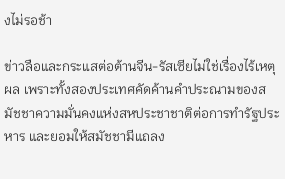งไม่รอช้า

ข่าวลือและกระแสต่อต้านจีน-รัสเซียไม่ใช่เรื่องไร้เหตุผล เพราะทั้งสองประเทศคัดค้านคำประณามของสมัชชาความมั่นคงแห่งสหประชาชาติต่อการทำรัฐประหาร และยอมให้สมัชชามีแถลง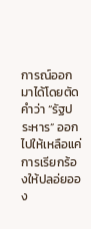การณ์ออกมาได้โดยตัดคำว่า “รัฐประหาร” ออกไปให้เหลือแค่การเรียกร้องให้ปลอ่ยออง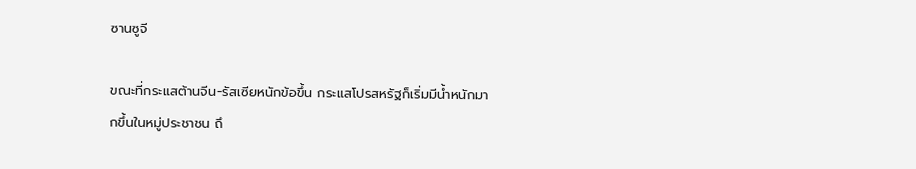ซานซูจี

ขณะที่กระแสต้านจีน-รัสเซียหนักข้อขึ้น กระแสโปรสหรัฐก็เริ่มมีน้ำหนักมากขึ้นในหมู่ประชาชน ถึ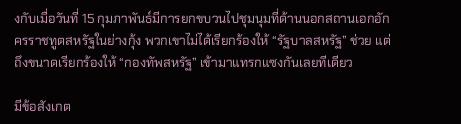งกับเมื่อวันที่ 15 กุมภาพันธ์มีการยกขบวนไปชุมนุมที่ด้านนอกสถานเอกอักครราชทูตสหรัฐในย่างกุ้ง พวกเขาไม่ได้เรียกร้องให้ “รัฐบาลสหรัฐ” ช่วย แต่ถึงขนาดเรียกร้องให้ “กองทัพสหรัฐ” เข้ามาแทรกแซงกันเลยทีเดียว

มีข้อสังเกต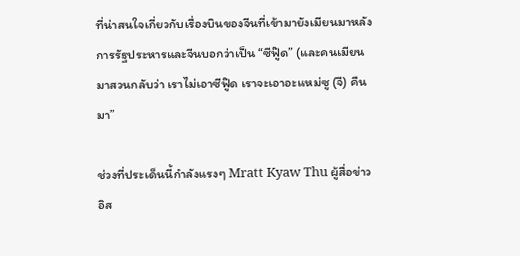ที่น่าสนใจเกี่ยวกับเรื่องบินของจีนที่เข้ามายังเมียนมาหลังการรัฐประหารและจีนบอกว่าเป็น “ซีฟู๊ด” (และคนเมียนมาสวนกลับว่า เราไม่เอาซีฟู๊ด เราจะเอาอะแหม่ซู (จี) คืนมา”

ช่วงที่ประเด็นนี้กำลังแรงๆ Mratt Kyaw Thu ผู้สื่อข่าวอิส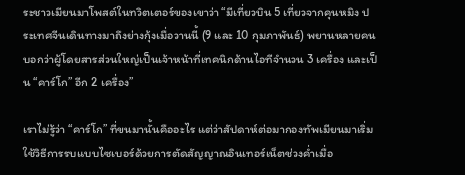ระชาวเมียนมาโพสต์ในทวิตเตอร์ของเขาว่า “มีเที่ยวบิน 5 เที่ยวจากคุนหมิง ประเทศจีนเดินทางมาถึงย่างกุ้งเมื่อวานนี้ (9 และ 10 กุมภาพันธ์) พยานหลายคนบอกว่าผู้โดยสารส่วนใหญ่เป็นเจ้าหน้าที่เทคนิกด้านไอทีจำนวน 3 เครื่อง และเป็น “คาร์โก” อีก 2 เครื่อง”

เราไม่รู้ว่า “คาร์โก” ที่ขนมานั้นคืออะไร แต่ว่าสัปดาห์ต่อมากองทัพเมียนมาเริ่มใช้วิธีการรบแบบไซเบอร์ด้วยการตัดสัญญาณอินเทอร์เน็ตช่วงค่ำเมื่อ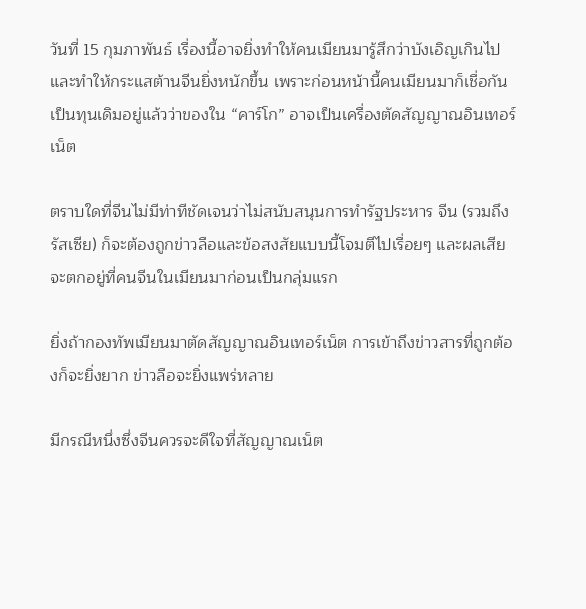วันที่ 15 กุมภาพันธ์ เรื่องนี้อาจยิ่งทำให้คนเมียนมารู้สึกว่าบังเอิญเกินไปและทำให้กระแสต้านจีนยิ่งหนักขึ้น เพราะก่อนหน้านี้คนเมียนมาก็เชื่อกันเป็นทุนเดิมอยู่แล้วว่าของใน “คาร์โก” อาจเป็นเครื่องตัดสัญญาณอินเทอร์เน็ต

ตราบใดที่จีนไม่มีท่าทีชัดเจนว่าไม่สนับสนุนการทำรัฐประหาร จีน (รวมถึงรัสเซีย) ก็จะต้องถูกข่าวลือและข้อสงสัยแบบนี้โจมตีไปเรื่อยๆ และผลเสียจะตกอยู่ที่คนจีนในเมียนมาก่อนเป็นกลุ่มแรก

ยิ่งถ้ากองทัพเมียนมาตัดสัญญาณอินเทอร์เน็ต การเข้าถึงข่าวสารที่ถูกต้องก็จะยิ่งยาก ข่าวลือจะยิ่งแพร่หลาย

มีกรณีหนึ่งซึ่งจีนควรจะดีใจที่สัญญาณเน็ต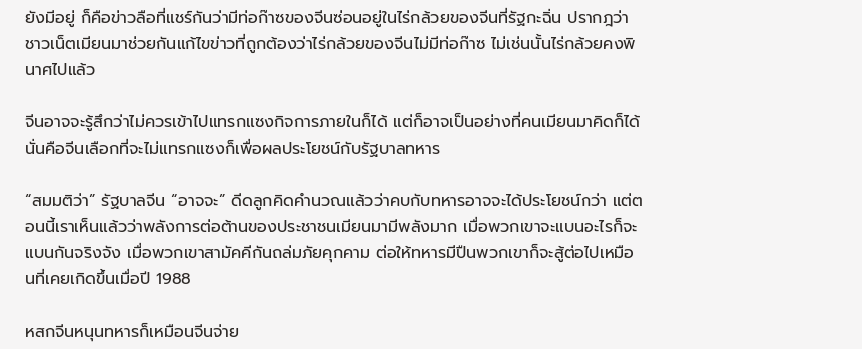ยังมีอยู่ ก็คือข่าวลือที่แชร์กันว่ามีท่อก๊าซของจีนซ่อนอยู่ในไร่กล้วยของจีนที่รัฐกะฉิ่น ปรากฎว่าชาวเน็ตเมียนมาช่วยกันแก้ไขข่าวที่ถูกต้องว่าไร่กล้วยของจีนไม่มีท่อก๊าซ ไม่เช่นนั้นไร่กล้วยคงพินาศไปแล้ว

จีนอาจจะรู้สึกว่าไม่ควรเข้าไปแทรกแซงกิจการภายในก็ได้ แต่ก็อาจเป็นอย่างที่คนเมียนมาคิดก็ได้นั่นคือจีนเลือกที่จะไม่แทรกแซงก็เพื่อผลประโยชน์กับรัฐบาลทหาร

“สมมติว่า” รัฐบาลจีน “อาจจะ” ดีดลูกคิดคำนวณแล้วว่าคบกับทหารอาจจะได้ประโยชน์กว่า แต่ตอนนี้เราเห็นแล้วว่าพลังการต่อต้านของประชาชนเมียนมามีพลังมาก เมื่อพวกเขาจะแบนอะไรก็จะแบนกันจริงจัง เมื่อพวกเขาสามัคคีกันถล่มภัยคุกคาม ต่อให้ทหารมีปืนพวกเขาก็จะสู้ต่อไปเหมือนที่เคยเกิดขึ้นเมื่อปี 1988

หสกจีนหนุนทหารก็เหมือนจีนจ่าย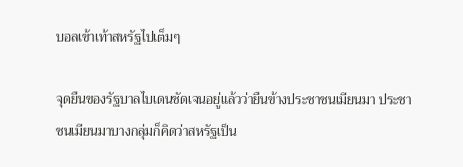บอลเข้าเท้าสหรัฐไปเต็มๆ

จุดยืนของรัฐบาลไบเดนชัดเจนอยู่แล้วว่ายืนข้างประชาชนเมียนมา ประชาชนเมียนมาบางกลุ่มก็คิดว่าสหรัฐเป็น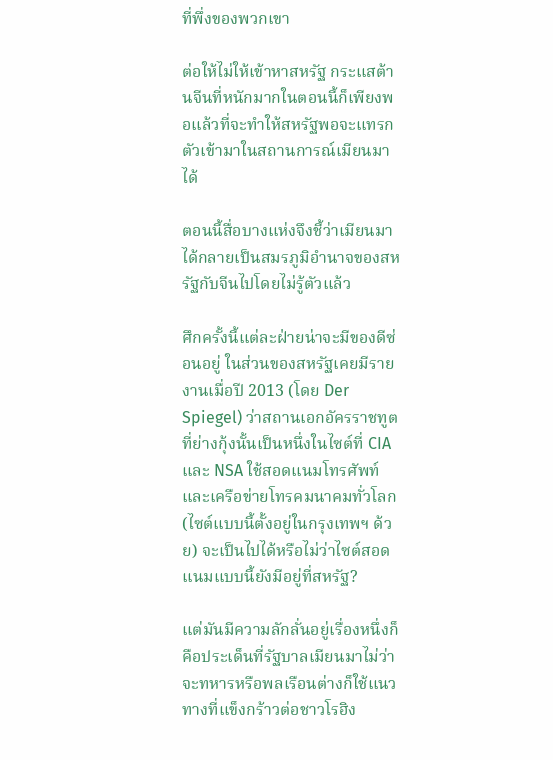ที่พึ่งของพวกเขา

ต่อให้ไม่ให้เข้าหาสหรัฐ กระแสต้านจีนที่หนักมากในตอนนี้ก็เพียงพอแล้วที่จะทำให้สหรัฐพอจะแทรกตัวเข้ามาในสถานการณ์เมียนมาได้

ตอนนี้สื่อบางแห่งจึงชี้ว่าเมียนมาได้กลายเป็นสมรภูมิอำนาจของสหรัฐกับจีนไปโดยไม่รู้ตัวแล้ว

ศึกครั้งนี้แต่ละฝ่ายน่าจะมีของดีซ่อนอยู่ ในส่วนของสหรัฐเคยมีรายงานเมื่อปี 2013 (โดย Der Spiegel) ว่าสถานเอกอัครราชทูตที่ย่างกุ้งนั้นเป็นหนึ่งในไซต์ที่ CIA และ NSA ใช้สอดแนมโทรศัพท์และเครือข่ายโทรคมนาคมทั่วโลก (ไซต์แบบนี้ตั้งอยู่ในกรุงเทพฯ ด้วย) จะเป็นไปได้หรือไม่ว่าไซต์สอดแนมแบบนี้ยังมีอยู่ที่สหรัฐ?

แต่มันมีความลักลั่นอยู่เรื่องหนึ่งก็คือประเด็นที่รัฐบาลเมียนมาไม่ว่าจะทหารหรือพลเรือนต่างก็ใช้แนวทางที่แข็งกร้าวต่อชาวโรฮิง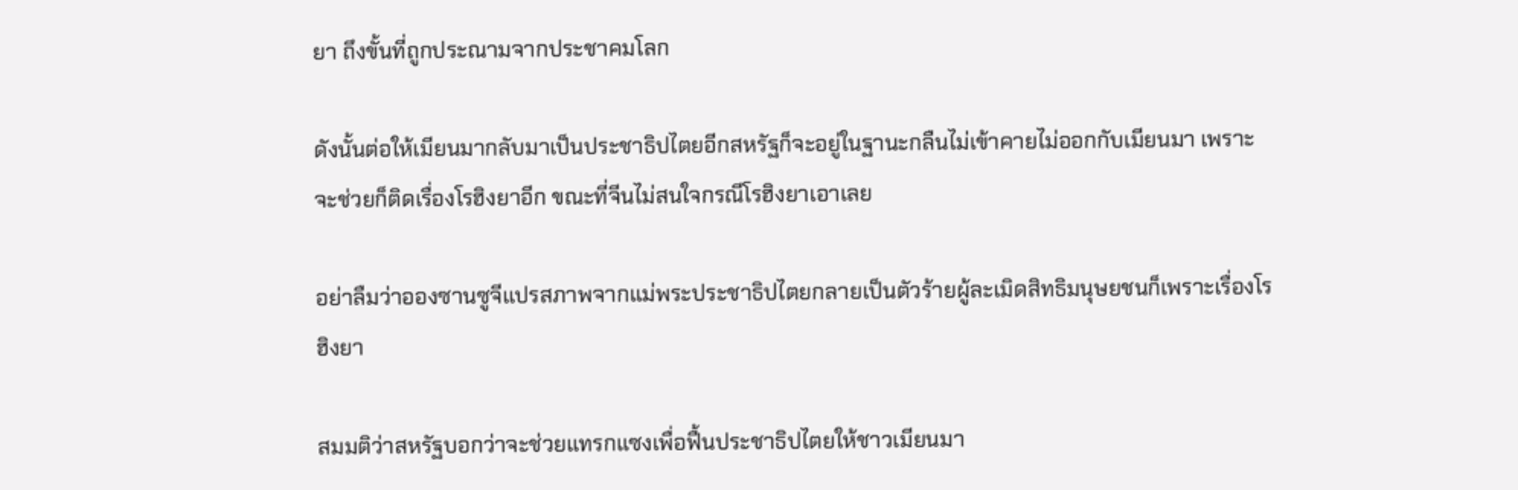ยา ถึงขั้นที่ถูกประณามจากประชาคมโลก

ดังนั้นต่อให้เมียนมากลับมาเป็นประชาธิปไตยอีกสหรัฐก็จะอยู่ในฐานะกลืนไม่เข้าคายไม่ออกกับเมียนมา เพราะจะช่วยก็ติดเรื่องโรฮิงยาอีก ขณะที่จีนไม่สนใจกรณีโรฮิงยาเอาเลย

อย่าลืมว่าอองซานซูจีแปรสภาพจากแม่พระประชาธิปไตยกลายเป็นตัวร้ายผู้ละเมิดสิทธิมนุษยชนก็เพราะเรื่องโรฮิงยา

สมมติว่าสหรัฐบอกว่าจะช่วยแทรกแซงเพื่อฟื้นประชาธิปไตยให้ชาวเมียนมา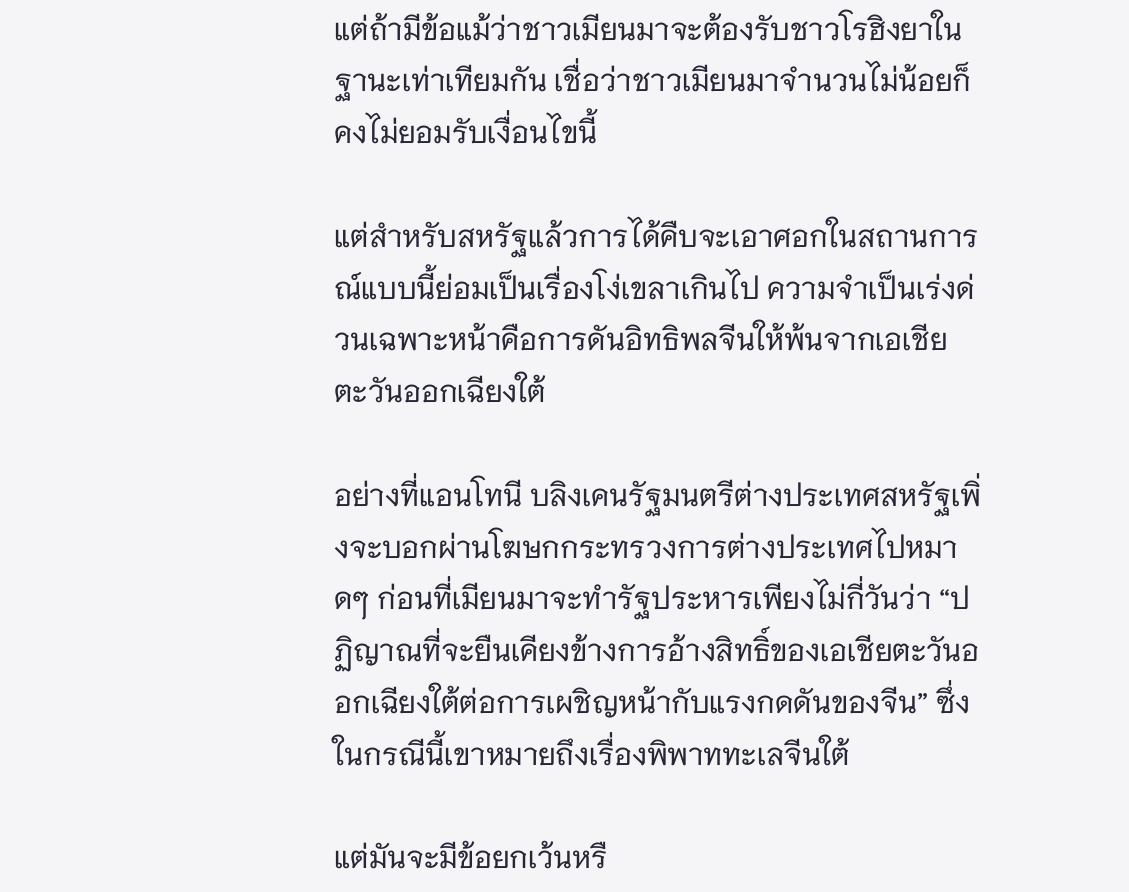แต่ถ้ามีข้อแม้ว่าชาวเมียนมาจะต้องรับชาวโรฮิงยาในฐานะเท่าเทียมกัน เชื่อว่าชาวเมียนมาจำนวนไม่น้อยก็คงไม่ยอมรับเงื่อนไขนี้

แต่สำหรับสหรัฐแล้วการได้คืบจะเอาศอกในสถานการณ์แบบนี้ย่อมเป็นเรื่องโง่เขลาเกินไป ความจำเป็นเร่งด่วนเฉพาะหน้าคือการดันอิทธิพลจีนให้พ้นจากเอเชียตะวันออกเฉียงใต้

อย่างที่แอนโทนี บลิงเคนรัฐมนตรีต่างประเทศสหรัฐเพิ่งจะบอกผ่านโฆษกกระทรวงการต่างประเทศไปหมาดๆ ก่อนที่เมียนมาจะทำรัฐประหารเพียงไม่กี่วันว่า “ปฏิญาณที่จะยืนเคียงข้างการอ้างสิทธิ์ของเอเชียตะวันออกเฉียงใต้ต่อการเผชิญหน้ากับแรงกดดันของจีน” ซึ่งในกรณีนี้เขาหมายถึงเรื่องพิพาททะเลจีนใต้

แต่มันจะมีข้อยกเว้นหรื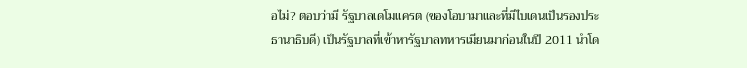อไม่? ตอบว่ามี รัฐบาลเดโมแครต (ของโอบามาและที่มีไบเดนเป็นรองประธานาธิบดี) เป็นรัฐบาลที่เข้าหารัฐบาลทหารเมียนมาก่อนในปี 2011 นำโด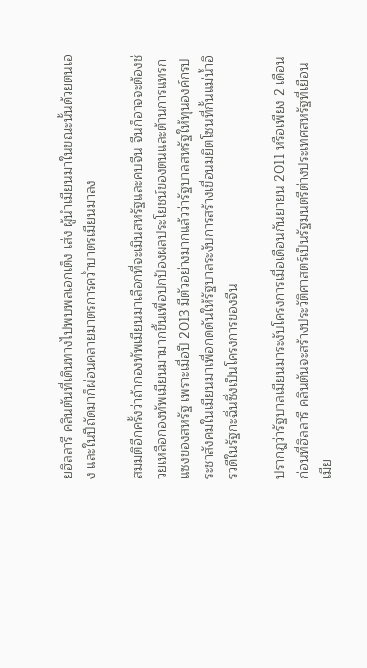ยฮิลลารี คลินตันที่เดินทางไปพบพลเอกเต็ง เส่ง ผู้นำเมียนมาในขณะนั้นด้วยตนเอง และในปีถัดมาก็ผ่อนคลายมาตรการคว่ำบาตรเมียนมาลง

สมมติอีกครั้งว่าถ้ากองทัพเมียนมาเลือกที่จะเมินสหรัฐและคบจีน จีนก็อาจจะต้องช่วยเหลือกองทัพเมียนมามากขึ้นเพื่อปกป้องผลประโยชน์ของตนและต้านการแทรกแซงของสหรัฐ เพราะเมื่อปี 2013 มีตัวอย่างมากแล้วว่ารัฐบาลสหรัฐให้ทุนองค์กรประชาสังคมในเมียนมาเพื่อกดดันให้รัฐบาลระงับการสร้างเขื่อนมยิตโซนที่กั้นแม่น้ำอิรวดีในรัฐกะฉิ่นซึ่งเป็นโครงการของจีน

ปรากฎว่ารัฐบาลเมียนมาระงับโครงการเมื่อเดือนกันยายน 2011 หรือเพียง 2 เดือนก่อนที่ฮิลลารี คลินตันจะสร้างประวัติศาสตร์เป็นรัฐมนตรีต่างประเทศสหรัฐที่เยือนเมีย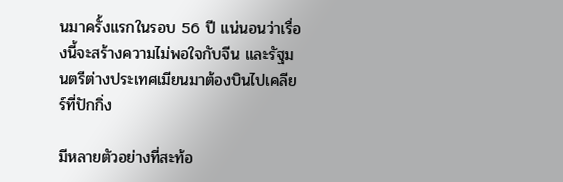นมาครั้งแรกในรอบ 56 ปี แน่นอนว่าเรื่องนี้จะสร้างความไม่พอใจกับจีน และรัฐมนตรีต่างประเทศเมียนมาต้องบินไปเคลียร์ที่ปักกิ่ง

มีหลายตัวอย่างที่สะท้อ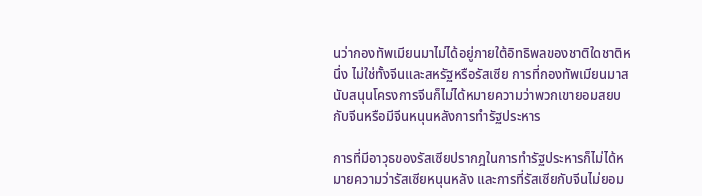นว่ากองทัพเมียนมาไม่ได้อยู่ภายใต้อิทธิพลของชาติใดชาติหนึ่ง ไม่ใช่ทั้งจีนและสหรัฐหรือรัสเซีย การที่กองทัพเมียนมาสนับสนุนโครงการจีนก็ไม่ได้หมายความว่าพวกเขายอมสยบกับจีนหรือมีจีนหนุนหลังการทำรัฐประหาร

การที่มีอาวุธของรัสเซียปรากฎในการทำรัฐประหารก็ไม่ได้หมายความว่ารัสเซียหนุนหลัง และการที่รัสเซียกับจีนไม่ยอม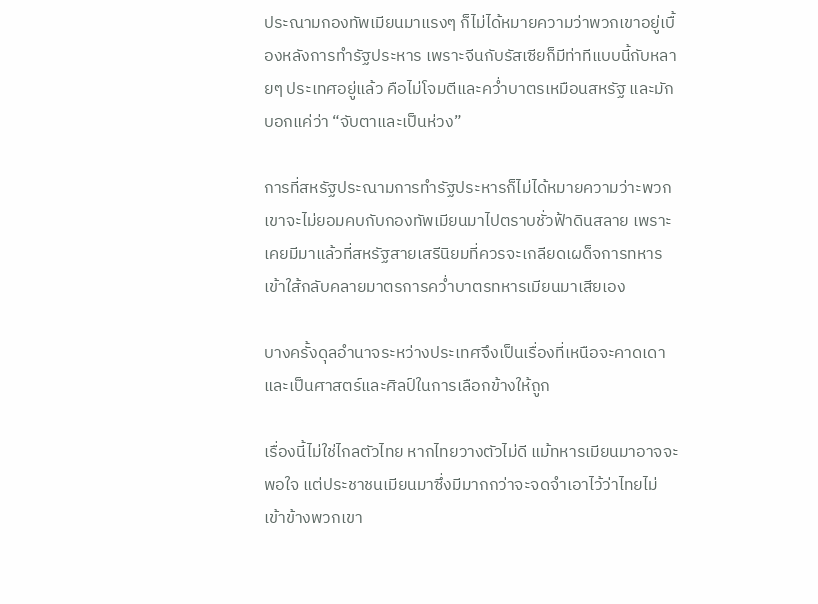ประณามกองทัพเมียนมาแรงๆ ก็ไม่ได้หมายความว่าพวกเขาอยู่เบื้องหลังการทำรัฐประหาร เพราะจีนกับรัสเซียก็มีท่าทีแบบนี้กับหลายๆ ประเทศอยู่แล้ว คือไม่โจมตีและคว่ำบาตรเหมือนสหรัฐ และมักบอกแค่ว่า “จับตาและเป็นห่วง”

การที่สหรัฐประณามการทำรัฐประหารก็ไม่ได้หมายความว่าะพวกเขาจะไม่ยอมคบกับกองทัพเมียนมาไปตราบชั่วฟ้าดินสลาย เพราะเคยมีมาแล้วที่สหรัฐสายเสรีนิยมที่ควรจะเกลียดเผด็จการทหารเข้าใส้กลับคลายมาตรการคว่ำบาตรทหารเมียนมาเสียเอง

บางครั้งดุลอำนาจระหว่างประเทศจึงเป็นเรื่องที่เหนือจะคาดเดาและเป็นศาสตร์และศิลป์ในการเลือกข้างให้ถูก

เรื่องนี้ไม่ใช่ไกลตัวไทย หากไทยวางตัวไม่ดี แม้ทหารเมียนมาอาจจะพอใจ แต่ประชาชนเมียนมาซึ่งมีมากกว่าจะจดจำเอาไว้ว่าไทยไม่เข้าข้างพวกเขา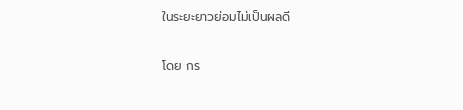ในระยะยาวย่อมไม่เป็นผลดี

โดย กร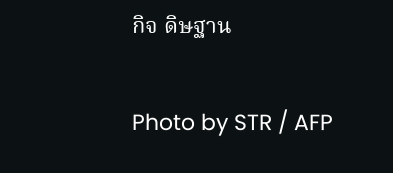กิจ ดิษฐาน

Photo by STR / AFP